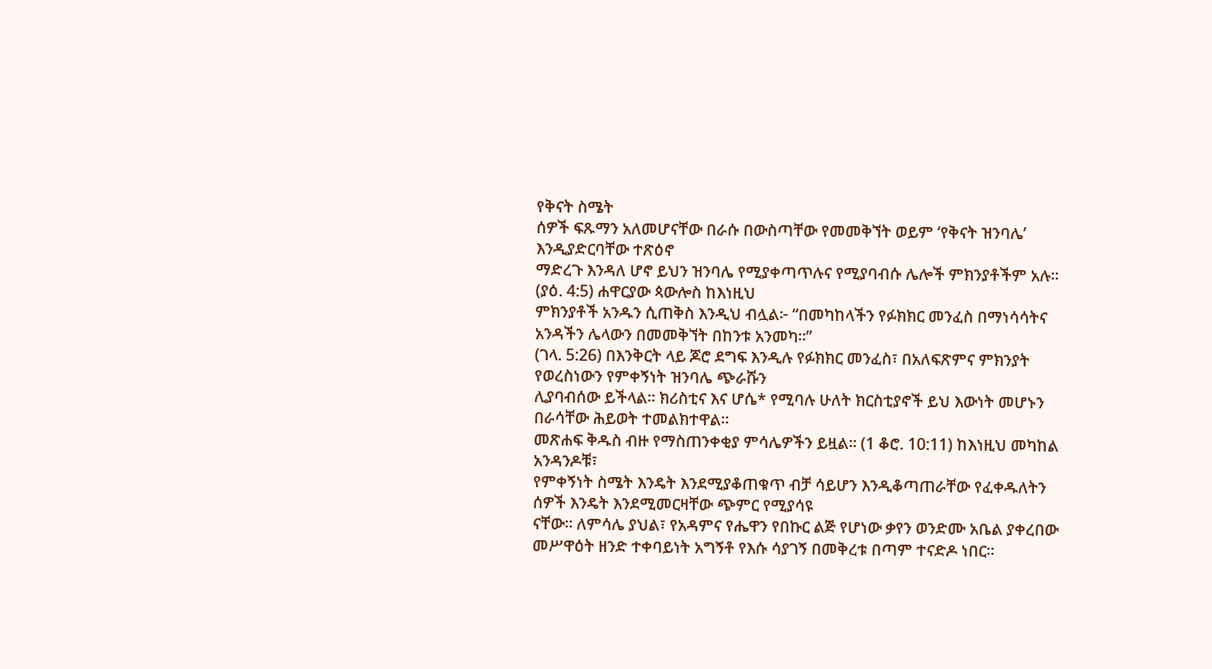የቅናት ስሜት
ሰዎች ፍጹማን አለመሆናቸው በራሱ በውስጣቸው የመመቅኘት ወይም ‘የቅናት ዝንባሌ’ እንዲያድርባቸው ተጽዕኖ
ማድረጉ እንዳለ ሆኖ ይህን ዝንባሌ የሚያቀጣጥሉና የሚያባብሱ ሌሎች ምክንያቶችም አሉ። (ያዕ. 4:5) ሐዋርያው ጳውሎስ ከእነዚህ
ምክንያቶች አንዱን ሲጠቅስ እንዲህ ብሏል፦ “በመካከላችን የፉክክር መንፈስ በማነሳሳትና አንዳችን ሌላውን በመመቅኘት በከንቱ አንመካ።”
(ገላ. 5:26) በእንቅርት ላይ ጆሮ ደግፍ እንዲሉ የፉክክር መንፈስ፣ በአለፍጽምና ምክንያት የወረስነውን የምቀኝነት ዝንባሌ ጭራሹን
ሊያባብሰው ይችላል። ክሪስቲና እና ሆሴ* የሚባሉ ሁለት ክርስቲያኖች ይህ እውነት መሆኑን በራሳቸው ሕይወት ተመልክተዋል።
መጽሐፍ ቅዱስ ብዙ የማስጠንቀቂያ ምሳሌዎችን ይዟል። (1 ቆሮ. 10:11) ከእነዚህ መካከል አንዳንዶቹ፣
የምቀኝነት ስሜት እንዴት እንደሚያቆጠቁጥ ብቻ ሳይሆን እንዲቆጣጠራቸው የፈቀዱለትን ሰዎች እንዴት እንደሚመርዛቸው ጭምር የሚያሳዩ
ናቸው። ለምሳሌ ያህል፣ የአዳምና የሔዋን የበኩር ልጅ የሆነው ቃየን ወንድሙ አቤል ያቀረበው መሥዋዕት ዘንድ ተቀባይነት አግኝቶ የእሱ ሳያገኝ በመቅረቱ በጣም ተናድዶ ነበር።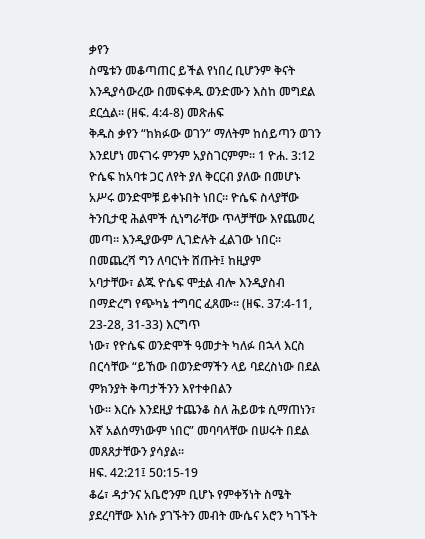ቃየን
ስሜቱን መቆጣጠር ይችል የነበረ ቢሆንም ቅናት እንዲያሳውረው በመፍቀዱ ወንድሙን እስከ መግደል ደርሷል። (ዘፍ. 4:4-8) መጽሐፍ
ቅዱስ ቃየን “ከክፉው ወገን” ማለትም ከሰይጣን ወገን እንደሆነ መናገሩ ምንም አያስገርምም። 1 ዮሐ. 3:12
ዮሴፍ ከአባቱ ጋር ለየት ያለ ቅርርብ ያለው በመሆኑ አሥሩ ወንድሞቹ ይቀኑበት ነበር። ዮሴፍ ስላያቸው
ትንቢታዊ ሕልሞች ሲነግራቸው ጥላቻቸው እየጨመረ መጣ። እንዲያውም ሊገድሉት ፈልገው ነበር። በመጨረሻ ግን ለባርነት ሸጡት፤ ከዚያም
አባታቸው፣ ልጁ ዮሴፍ ሞቷል ብሎ እንዲያስብ በማድረግ የጭካኔ ተግባር ፈጸሙ። (ዘፍ. 37:4-11, 23-28, 31-33) እርግጥ
ነው፣ የዮሴፍ ወንድሞች ዓመታት ካለፉ በኋላ እርስ በርሳቸው “ይኸው በወንድማችን ላይ ባደረስነው በደል ምክንያት ቅጣታችንን እየተቀበልን
ነው። እርሱ እንደዚያ ተጨንቆ ስለ ሕይወቱ ሲማጠነን፣ እኛ አልሰማነውም ነበር” መባባላቸው በሠሩት በደል መጸጸታቸውን ያሳያል።
ዘፍ. 42:21፤ 50:15-19
ቆሬ፣ ዳታንና አቤሮንም ቢሆኑ የምቀኝነት ስሜት ያደረባቸው እነሱ ያገኙትን መብት ሙሴና አሮን ካገኙት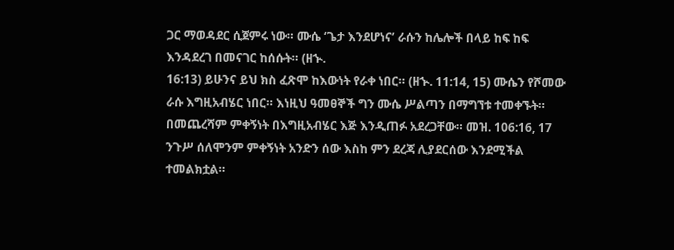ጋር ማወዳደር ሲጀምሩ ነው። ሙሴ ‘ጌታ እንደሆነና’ ራሱን ከሌሎች በላይ ከፍ ከፍ እንዳደረገ በመናገር ከሰሱት። (ዘኍ.
16:13) ይሁንና ይህ ክስ ፈጽሞ ከእውነት የራቀ ነበር። (ዘኍ. 11:14, 15) ሙሴን የሾመው ራሱ እግዚአብሄር ነበር። እነዚህ ዓመፀኞች ግን ሙሴ ሥልጣን በማግኘቱ ተመቀኙት።
በመጨረሻም ምቀኝነት በእግዚአብሄር እጅ እንዲጠፉ አደረጋቸው። መዝ. 106:16, 17
ንጉሥ ሰለሞንም ምቀኝነት አንድን ሰው እስከ ምን ደረጃ ሊያደርሰው እንደሚችል ተመልክቷል።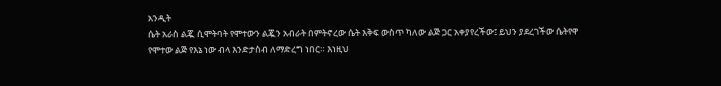አንዲት
ሴት አራስ ልጇ ሲሞትባት የሞተውን ልጇን አብራት በምትኖረው ሴት እቅፍ ውስጥ ካለው ልጅ ጋር አቀያየረችው፤ ይህን ያደረገችው ሴትየዋ
የሞተው ልጅ የእኔ ነው ብላ እንድታስብ ለማድረግ ነበር። እነዚህ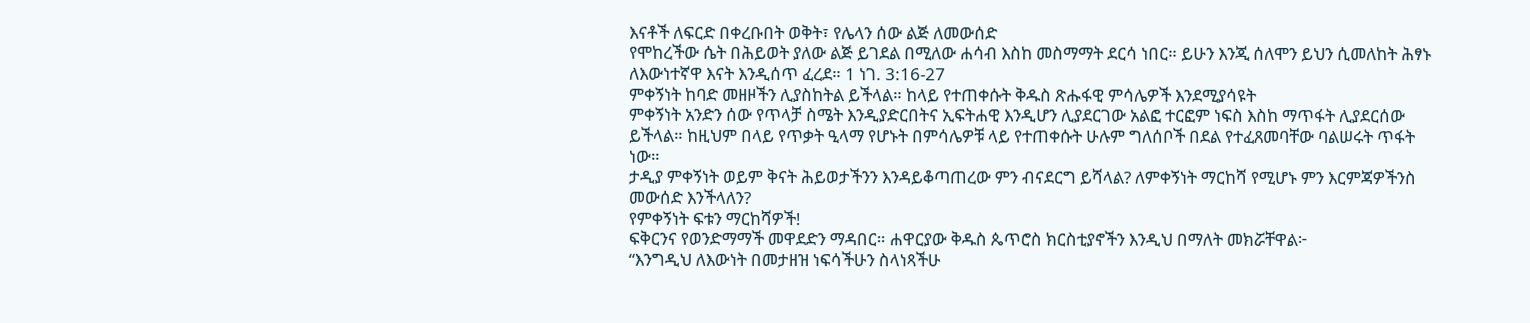እናቶች ለፍርድ በቀረቡበት ወቅት፣ የሌላን ሰው ልጅ ለመውሰድ
የሞከረችው ሴት በሕይወት ያለው ልጅ ይገደል በሚለው ሐሳብ እስከ መስማማት ደርሳ ነበር። ይሁን እንጂ ሰለሞን ይህን ሲመለከት ሕፃኑ
ለእውነተኛዋ እናት እንዲሰጥ ፈረደ። 1 ነገ. 3:16-27
ምቀኝነት ከባድ መዘዞችን ሊያስከትል ይችላል። ከላይ የተጠቀሱት ቅዱስ ጽሑፋዊ ምሳሌዎች እንደሚያሳዩት
ምቀኝነት አንድን ሰው የጥላቻ ስሜት እንዲያድርበትና ኢፍትሐዊ እንዲሆን ሊያደርገው አልፎ ተርፎም ነፍስ እስከ ማጥፋት ሊያደርሰው
ይችላል። ከዚህም በላይ የጥቃት ዒላማ የሆኑት በምሳሌዎቹ ላይ የተጠቀሱት ሁሉም ግለሰቦች በደል የተፈጸመባቸው ባልሠሩት ጥፋት ነው።
ታዲያ ምቀኝነት ወይም ቅናት ሕይወታችንን እንዳይቆጣጠረው ምን ብናደርግ ይሻላል? ለምቀኝነት ማርከሻ የሚሆኑ ምን እርምጃዎችንስ
መውሰድ እንችላለን?
የምቀኝነት ፍቱን ማርከሻዎች!
ፍቅርንና የወንድማማች መዋደድን ማዳበር። ሐዋርያው ቅዱስ ጴጥሮስ ክርስቲያኖችን እንዲህ በማለት መክሯቸዋል፦
“እንግዲህ ለእውነት በመታዘዝ ነፍሳችሁን ስላነጻችሁ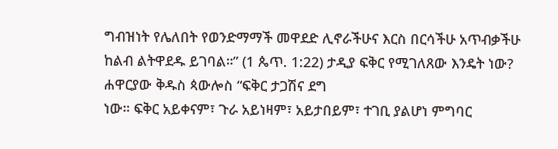ግብዝነት የሌለበት የወንድማማች መዋደድ ሊኖራችሁና እርስ በርሳችሁ አጥብቃችሁ
ከልብ ልትዋደዱ ይገባል።” (1 ጴጥ. 1:22) ታዲያ ፍቅር የሚገለጸው እንዴት ነው? ሐዋርያው ቅዱስ ጳውሎስ “ፍቅር ታጋሽና ደግ
ነው። ፍቅር አይቀናም፣ ጉራ አይነዛም፣ አይታበይም፣ ተገቢ ያልሆነ ምግባር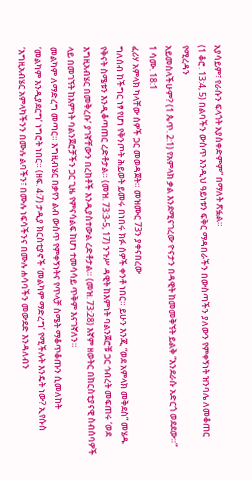አያሳይም፣ የራሱን ፍላጎት አያስቀድምም” በማለት ጽፏል።
(1 ቆሮ. 13:4, 5) በልባችን ውስጥ እንዲህ ዓይነቱን ፍቅር ማዳበራችን በውስጣችን ያለውን የምቀኝነት ዝንባሌ ለመቆጠር የሚረዳን
አይመስላችሁም? (1 ጴጥ. 2:1) የአምላክ ቃል እንደሚናገረው ዮናታን በዳዊት ከመመቅኘት ይልቅ “እንደራሱ አድርጎ ወደደው።”
1 ሳሙ. 18:1
ፈሪሃ አምላክ ካላቸው ሰዎች ጋር መወዳጀት። መዝሙር 73ን ያቀናበረው
ግለሰብ ከችግር ነፃ የሆነ የቅንጦት ሕይወት ይመሩ በነበሩ ክፉ ሰዎች ቀንቶ ነበር። ይሁን እንጂ “ወደ አምላክ መቅደስ” መሄዱ
የቅናት ስሜቱን እንዲቆጣጠር ረድቶታል። (መዝ. 73:3-5, 17) ንጉሥ ዳዊት ከእምነት ባልንጀሮቹ ጋር ኅብረት መፍጠሩ ‘ወደ
እግዚአብሄር በመቅረቡ’ ያገኛቸውን በረከቶች እንዲያስተውል ረድቶታል። (መዝ. 73:28) እኛም ዘወትር በክርስቲያናዊ ስብሰባዎች
ላይ በመገኘት ከእምነት ባልንጀሮቻችን ጋር ጊዜ የምናሳልፍ ከሆነ ተመሳሳይ ጥቅም እናገኛለን።
መልካም ለማድረግ መጣር። እግዚብሄር በቃየን ልብ ውስጥ የምቀኝነትና የጥላቻ ስሜት ማቆጥቆጡን ሲመለከት
‘መልካም እንዲያደርግ’ ነግሮት ነበር። (ዘፍ. 4:7) ታዲያ ክርስቲያኖች ‘መልካም ማድረግ’ የሚችሉት እንዴት ነው? ኢየሱስ
‘እግዚአብሄር አምላካችንን በሙሉ ልባችን፣ በሙሉ ነፍሳችንና በሙሉ ሐሳባችን መውደድ እንዳለብን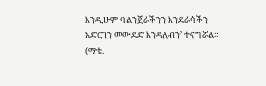እንዲሁም ባልንጀራችንን እንደራሳችን
አድርገን መውደድ እንዳለብን’ ተናግሯል። (ማቴ.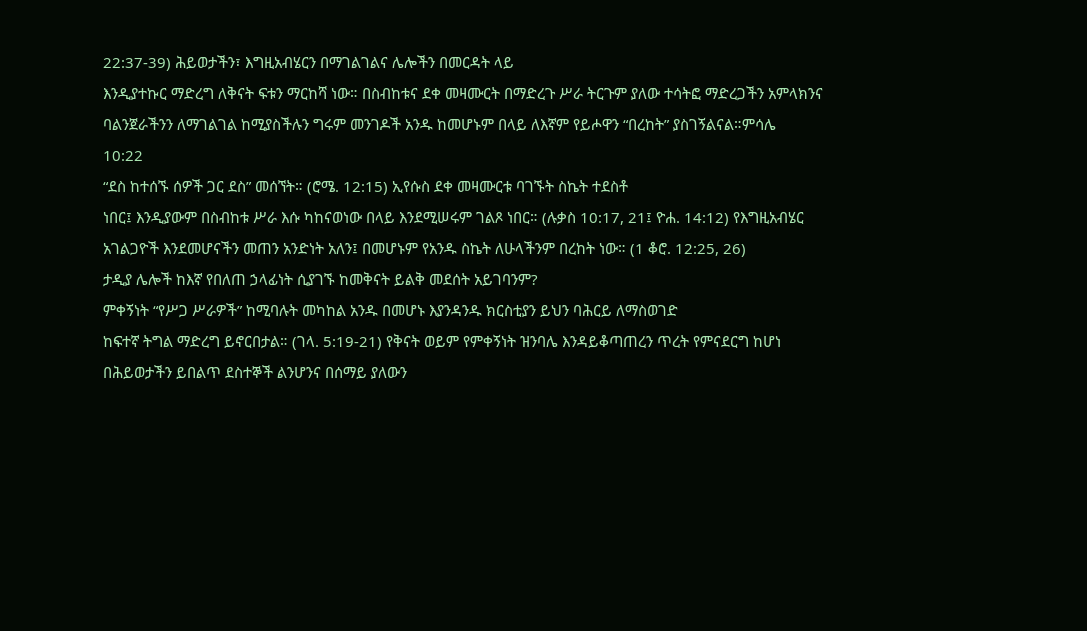22:37-39) ሕይወታችን፣ እግዚአብሄርን በማገልገልና ሌሎችን በመርዳት ላይ
እንዲያተኩር ማድረግ ለቅናት ፍቱን ማርከሻ ነው። በስብከቱና ደቀ መዛሙርት በማድረጉ ሥራ ትርጉም ያለው ተሳትፎ ማድረጋችን አምላክንና
ባልንጀራችንን ለማገልገል ከሚያስችሉን ግሩም መንገዶች አንዱ ከመሆኑም በላይ ለእኛም የይሖዋን “በረከት” ያስገኝልናል።ምሳሌ
10:22
“ደስ ከተሰኙ ሰዎች ጋር ደስ” መሰኘት። (ሮሜ. 12:15) ኢየሱስ ደቀ መዛሙርቱ ባገኙት ስኬት ተደስቶ
ነበር፤ እንዲያውም በስብከቱ ሥራ እሱ ካከናወነው በላይ እንደሚሠሩም ገልጾ ነበር። (ሉቃስ 10:17, 21፤ ዮሐ. 14:12) የእግዚአብሄር
አገልጋዮች እንደመሆናችን መጠን አንድነት አለን፤ በመሆኑም የአንዱ ስኬት ለሁላችንም በረከት ነው። (1 ቆሮ. 12:25, 26)
ታዲያ ሌሎች ከእኛ የበለጠ ኃላፊነት ሲያገኙ ከመቅናት ይልቅ መደሰት አይገባንም?
ምቀኝነት “የሥጋ ሥራዎች” ከሚባሉት መካከል አንዱ በመሆኑ እያንዳንዱ ክርስቲያን ይህን ባሕርይ ለማስወገድ
ከፍተኛ ትግል ማድረግ ይኖርበታል። (ገላ. 5:19-21) የቅናት ወይም የምቀኝነት ዝንባሌ እንዳይቆጣጠረን ጥረት የምናደርግ ከሆነ
በሕይወታችን ይበልጥ ደስተኞች ልንሆንና በሰማይ ያለውን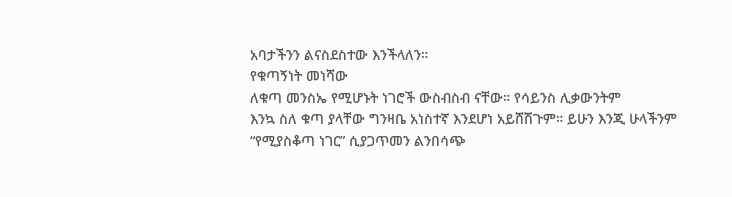አባታችንን ልናስደስተው እንችላለን።
የቁጣኝነት መነሻው
ለቁጣ መንስኤ የሚሆኑት ነገሮች ውስብስብ ናቸው። የሳይንስ ሊቃውንትም
እንኳ ስለ ቁጣ ያላቸው ግንዛቤ አነስተኛ እንደሆነ አይሸሽጉም። ይሁን እንጂ ሁላችንም “የሚያስቆጣ ነገር” ሲያጋጥመን ልንበሳጭ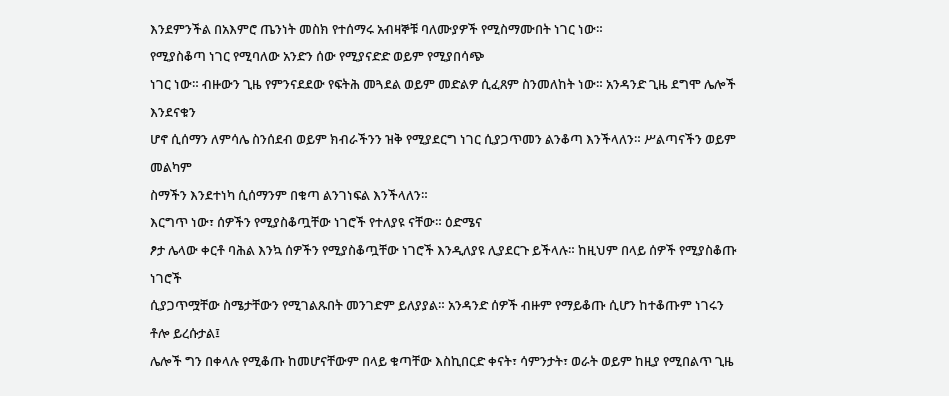እንደምንችል በአእምሮ ጤንነት መስክ የተሰማሩ አብዛኞቹ ባለሙያዎች የሚስማሙበት ነገር ነው።
የሚያስቆጣ ነገር የሚባለው አንድን ሰው የሚያናድድ ወይም የሚያበሳጭ
ነገር ነው። ብዙውን ጊዜ የምንናደደው የፍትሕ መጓደል ወይም መድልዎ ሲፈጸም ስንመለከት ነው። አንዳንድ ጊዜ ደግሞ ሌሎች እንደናቁን
ሆኖ ሲሰማን ለምሳሌ ስንሰደብ ወይም ክብራችንን ዝቅ የሚያደርግ ነገር ሲያጋጥመን ልንቆጣ እንችላለን። ሥልጣናችን ወይም መልካም
ስማችን እንደተነካ ሲሰማንም በቁጣ ልንገነፍል እንችላለን።
እርግጥ ነው፣ ሰዎችን የሚያስቆጧቸው ነገሮች የተለያዩ ናቸው። ዕድሜና
ፆታ ሌላው ቀርቶ ባሕል እንኳ ሰዎችን የሚያስቆጧቸው ነገሮች እንዲለያዩ ሊያደርጉ ይችላሉ። ከዚህም በላይ ሰዎች የሚያስቆጡ ነገሮች
ሲያጋጥሟቸው ስሜታቸውን የሚገልጹበት መንገድም ይለያያል። አንዳንድ ሰዎች ብዙም የማይቆጡ ሲሆን ከተቆጡም ነገሩን ቶሎ ይረሱታል፤
ሌሎች ግን በቀላሉ የሚቆጡ ከመሆናቸውም በላይ ቁጣቸው እስኪበርድ ቀናት፣ ሳምንታት፣ ወራት ወይም ከዚያ የሚበልጥ ጊዜ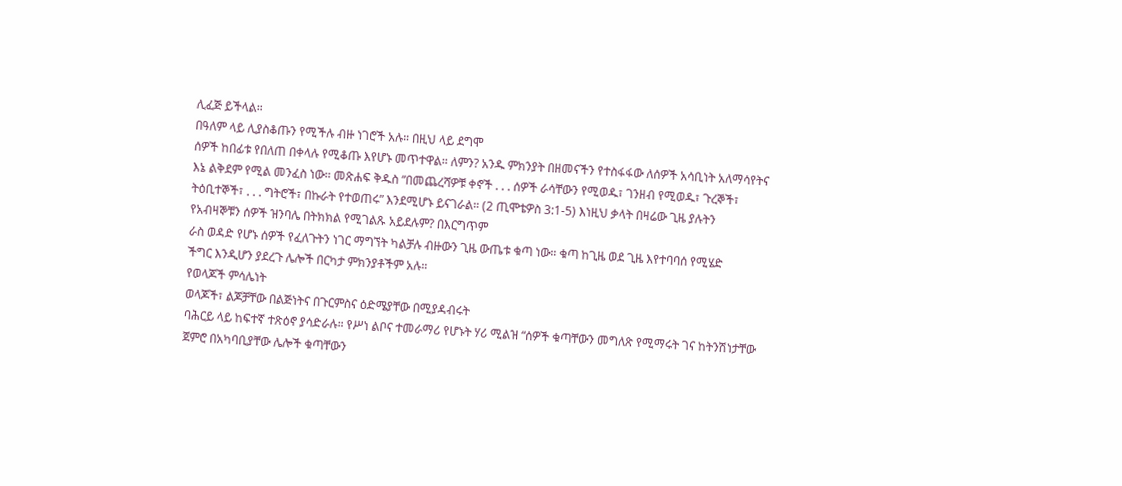ሊፈጅ ይችላል።
በዓለም ላይ ሊያስቆጡን የሚችሉ ብዙ ነገሮች አሉ። በዚህ ላይ ደግሞ
ሰዎች ከበፊቱ የበለጠ በቀላሉ የሚቆጡ እየሆኑ መጥተዋል። ለምን? አንዱ ምክንያት በዘመናችን የተስፋፋው ለሰዎች አሳቢነት አለማሳየትና
እኔ ልቅደም የሚል መንፈስ ነው። መጽሐፍ ቅዱስ “በመጨረሻዎቹ ቀኖች . . . ሰዎች ራሳቸውን የሚወዱ፣ ገንዘብ የሚወዱ፣ ጉረኞች፣
ትዕቢተኞች፣ . . . ግትሮች፣ በኩራት የተወጠሩ” እንደሚሆኑ ይናገራል። (2 ጢሞቴዎስ 3:1-5) እነዚህ ቃላት በዛሬው ጊዜ ያሉትን
የአብዛኞቹን ሰዎች ዝንባሌ በትክክል የሚገልጹ አይደሉም? በእርግጥም
ራስ ወዳድ የሆኑ ሰዎች የፈለጉትን ነገር ማግኘት ካልቻሉ ብዙውን ጊዜ ውጤቱ ቁጣ ነው። ቁጣ ከጊዜ ወደ ጊዜ እየተባባሰ የሚሄድ
ችግር እንዲሆን ያደረጉ ሌሎች በርካታ ምክንያቶችም አሉ።
የወላጆች ምሳሌነት
ወላጆች፣ ልጆቻቸው በልጅነትና በጉርምስና ዕድሜያቸው በሚያዳብሩት
ባሕርይ ላይ ከፍተኛ ተጽዕኖ ያሳድራሉ። የሥነ ልቦና ተመራማሪ የሆኑት ሃሪ ሚልዝ “ሰዎች ቁጣቸውን መግለጽ የሚማሩት ገና ከትንሽነታቸው
ጀምሮ በአካባቢያቸው ሌሎች ቁጣቸውን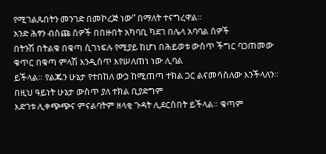የሚገልጹበትን መንገድ በመኮረጅ ነው” በማለት ተናግረዋል።
አንድ ሕፃን ብስጩ ሰዎች በበዙበት አካባቢ ካደገ በሌላ አባባል ሰዎች
በትንሽ በትልቁ በቁጣ ሲገነፍሉ የሚያይ ከሆነ በሕይወቱ ውስጥ ችግር ባጋጠመው ቁጥር በቁጣ ምላሽ እንዲሰጥ እየሠለጠነ ነው ሊባል
ይችላል። የልጁን ሁኔታ የተበከለ ውኃ ከሚጠጣ ተክል ጋር ልናመሳስለው እንችላለን። በዚህ ዓይነት ሁኔታ ውስጥ ያለ ተክል ቢያድግም
እድገቱ ሊቀጭጭና ምናልባትም ዘላቂ ጉዳት ሊደርስበት ይችላል። ቁጣም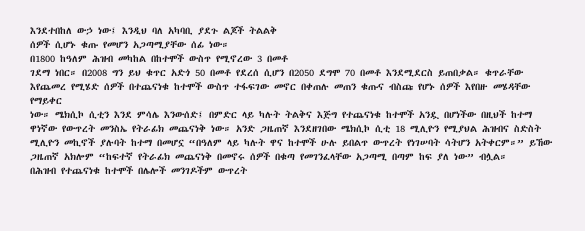እንደተበከለ ውኃ ነው፤ እንዲህ ባለ አካባቢ ያደጉ ልጆች ትልልቅ
ሰዎች ሲሆኑ ቁጡ የመሆን አጋጣሚያቸው ሰፊ ነው።
በ1800 ከዓለም ሕዝብ መካከል በከተሞች ውስጥ የሚኖረው 3 በመቶ
ገደማ ነበር። በ2008 ግን ይህ ቁጥር አድጎ 50 በመቶ የደረሰ ሲሆን በ2050 ደግሞ 70 በመቶ እንደሚደርስ ይጠበቃል። ቁጥራቸው
እየጨመረ የሚሄድ ሰዎች በተጨናነቁ ከተሞች ውስጥ ተፋፍገው መኖር በቀጠሉ መጠን ቁጡና ብስጩ የሆኑ ሰዎች እየበዙ መሄዳቸው የማይቀር
ነው። ሜክሲኮ ሲቲን እንደ ምሳሌ እንውሰድ፤ በምድር ላይ ካሉት ትልቅና እጅግ የተጨናነቁ ከተሞች አንዷ በሆነችው በዚህች ከተማ
ዋነኛው የውጥረት መንስኤ የትራፊክ መጨናነቅ ነው። አንድ ጋዜጠኛ እንደዘገበው ሜክሲኮ ሲቲ 18 ሚሊዮን የሚያህል ሕዝብና ስድስት
ሚሊዮን መኪኖች ያሉባት ከተማ በመሆኗ “በዓለም ላይ ካሉት ዋና ከተሞች ሁሉ ይበልጥ ውጥረት የነገሠባት ሳትሆን አትቀርም።” ይኸው
ጋዜጠኛ አክሎም “ከፍተኛ የትራፊክ መጨናነቅ በመኖሩ ሰዎች በቁጣ የመገንፈላቸው አጋጣሚ በጣም ከፍ ያለ ነው” ብሏል።
በሕዝብ የተጨናነቁ ከተሞች በሌሎች መንገዶችም ውጥረት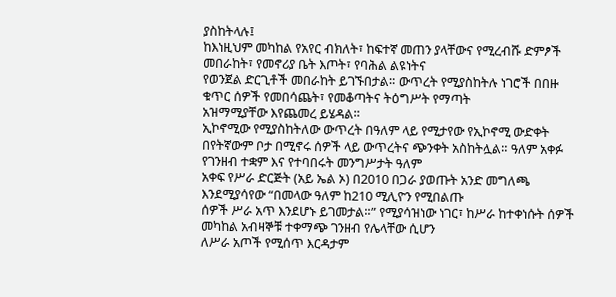ያስከትላሉ፤
ከእነዚህም መካከል የአየር ብክለት፣ ከፍተኛ መጠን ያላቸውና የሚረብሹ ድምፆች መበራከት፣ የመኖሪያ ቤት እጦት፣ የባሕል ልዩነትና
የወንጀል ድርጊቶች መበራከት ይገኙበታል። ውጥረት የሚያስከትሉ ነገሮች በበዙ ቁጥር ሰዎች የመበሳጨት፣ የመቆጣትና ትዕግሥት የማጣት
አዝማሚያቸው እየጨመረ ይሄዳል።
ኢኮኖሚው የሚያስከትለው ውጥረት በዓለም ላይ የሚታየው የኢኮኖሚ ውድቀት
በየትኛውም ቦታ በሚኖሩ ሰዎች ላይ ውጥረትና ጭንቀት አስከትሏል። ዓለም አቀፉ የገንዘብ ተቋም እና የተባበሩት መንግሥታት ዓለም
አቀፍ የሥራ ድርጅት (አይ ኤል ኦ) በ2010 በጋራ ያወጡት አንድ መግለጫ እንደሚያሳየው “በመላው ዓለም ከ210 ሚሊዮን የሚበልጡ
ሰዎች ሥራ አጥ እንደሆኑ ይገመታል።” የሚያሳዝነው ነገር፣ ከሥራ ከተቀነሱት ሰዎች መካከል አብዛኞቹ ተቀማጭ ገንዘብ የሌላቸው ሲሆን
ለሥራ አጦች የሚሰጥ እርዳታም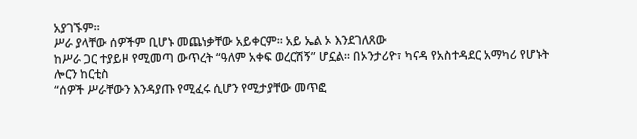አያገኙም።
ሥራ ያላቸው ሰዎችም ቢሆኑ መጨነቃቸው አይቀርም። አይ ኤል ኦ እንደገለጸው
ከሥራ ጋር ተያይዞ የሚመጣ ውጥረት “ዓለም አቀፍ ወረርሽኝ” ሆኗል። በኦንታሪዮ፣ ካናዳ የአስተዳደር አማካሪ የሆኑት ሎርን ከርቲስ
“ሰዎች ሥራቸውን እንዳያጡ የሚፈሩ ሲሆን የሚታያቸው መጥፎ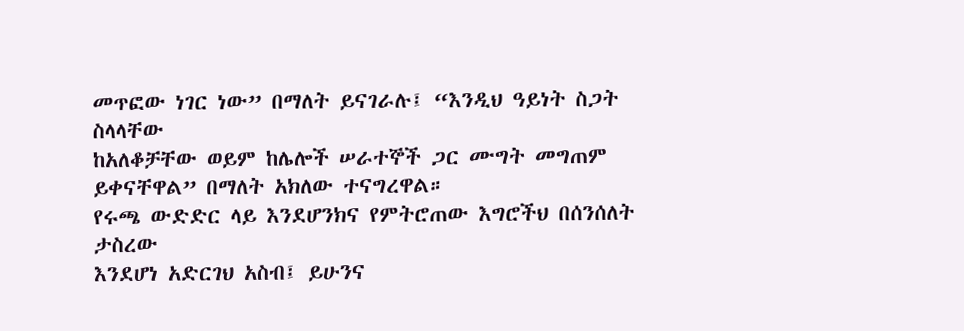መጥፎው ነገር ነው” በማለት ይናገራሉ፤ “እንዲህ ዓይነት ስጋት ስላላቸው
ከአለቆቻቸው ወይም ከሌሎች ሠራተኞች ጋር ሙግት መግጠም ይቀናቸዋል” በማለት አክለው ተናግረዋል።
የሩጫ ውድድር ላይ እንደሆንክና የምትሮጠው እግሮችህ በሰንሰለት ታስረው
እንደሆነ አድርገህ አስብ፤ ይሁንና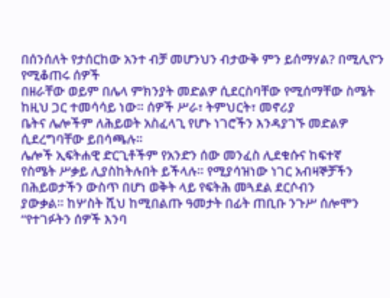በሰንሰለት የታሰርከው አንተ ብቻ መሆንህን ብታውቅ ምን ይሰማሃል? በሚሊዮን የሚቆጠሩ ሰዎች
በዘራቸው ወይም በሌላ ምክንያት መድልዎ ሲደርስባቸው የሚሰማቸው ስሜት ከዚህ ጋር ተመሳሳይ ነው። ሰዎች ሥራ፣ ትምህርት፣ መኖሪያ
ቤትና ሌሎችም ለሕይወት አስፈላጊ የሆኑ ነገሮችን እንዳያገኙ መድልዎ ሲደረግባቸው ይበሳጫሉ።
ሌሎች ኢፍትሐዊ ድርጊቶችም የአንድን ሰው መንፈስ ሊደቁሱና ከፍተኛ
የስሜት ሥቃይ ሊያስከትሉበት ይችላሉ። የሚያሳዝነው ነገር አብዛኞቻችን በሕይወታችን ውስጥ በሆነ ወቅት ላይ የፍትሕ መጓደል ደርሶብን
ያውቃል። ከሦስት ሺህ ከሚበልጡ ዓመታት በፊት ጠቢቡ ንጉሥ ሰሎሞን “የተገፉትን ሰዎች እንባ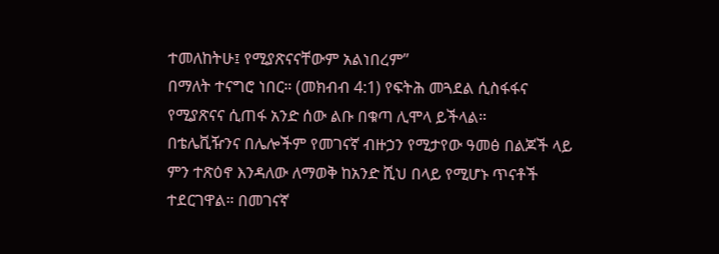ተመለከትሁ፤ የሚያጽናናቸውም አልነበረም”
በማለት ተናግሮ ነበር። (መክብብ 4:1) የፍትሕ መጓደል ሲስፋፋና የሚያጽናና ሲጠፋ አንድ ሰው ልቡ በቁጣ ሊሞላ ይችላል።
በቴሌቪዥንና በሌሎችም የመገናኛ ብዙኃን የሚታየው ዓመፅ በልጆች ላይ
ምን ተጽዕኖ እንዳለው ለማወቅ ከአንድ ሺህ በላይ የሚሆኑ ጥናቶች ተደርገዋል። በመገናኛ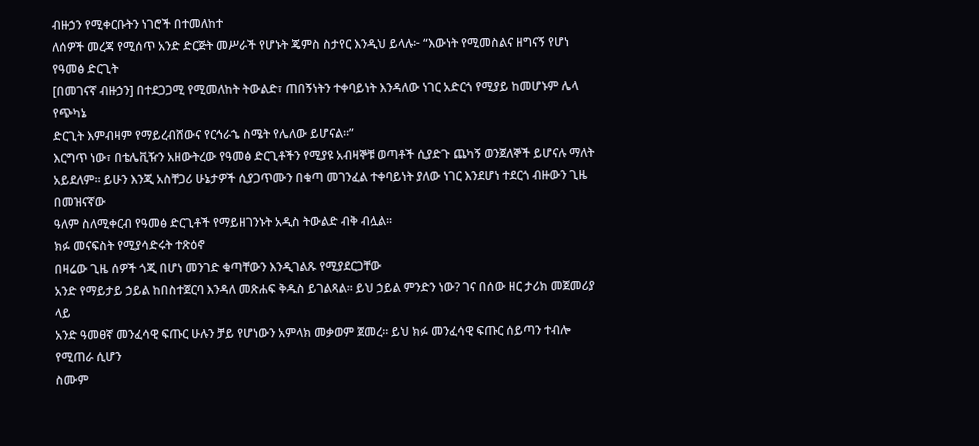ብዙኃን የሚቀርቡትን ነገሮች በተመለከተ
ለሰዎች መረጃ የሚሰጥ አንድ ድርጅት መሥራች የሆኑት ጄምስ ስታየር እንዲህ ይላሉ፦ “እውነት የሚመስልና ዘግናኝ የሆነ የዓመፅ ድርጊት
[በመገናኛ ብዙኃን] በተደጋጋሚ የሚመለከት ትውልድ፣ ጠበኝነትን ተቀባይነት እንዳለው ነገር አድርጎ የሚያይ ከመሆኑም ሌላ የጭካኔ
ድርጊት እምብዛም የማይረብሸውና የርኅራኄ ስሜት የሌለው ይሆናል።”
እርግጥ ነው፣ በቴሌቪዥን አዘውትረው የዓመፅ ድርጊቶችን የሚያዩ አብዛኞቹ ወጣቶች ሲያድጉ ጨካኝ ወንጀለኞች ይሆናሉ ማለት
አይደለም። ይሁን እንጂ አስቸጋሪ ሁኔታዎች ሲያጋጥሙን በቁጣ መገንፈል ተቀባይነት ያለው ነገር እንደሆነ ተደርጎ ብዙውን ጊዜ በመዝናኛው
ዓለም ስለሚቀርብ የዓመፅ ድርጊቶች የማይዘገንኑት አዲስ ትውልድ ብቅ ብሏል።
ክፉ መናፍስት የሚያሳድሩት ተጽዕኖ
በዛሬው ጊዜ ሰዎች ጎጂ በሆነ መንገድ ቁጣቸውን እንዲገልጹ የሚያደርጋቸው
አንድ የማይታይ ኃይል ከበስተጀርባ እንዳለ መጽሐፍ ቅዱስ ይገልጻል። ይህ ኃይል ምንድን ነው? ገና በሰው ዘር ታሪክ መጀመሪያ ላይ
አንድ ዓመፀኛ መንፈሳዊ ፍጡር ሁሉን ቻይ የሆነውን አምላክ መቃወም ጀመረ። ይህ ክፉ መንፈሳዊ ፍጡር ሰይጣን ተብሎ የሚጠራ ሲሆን
ስሙም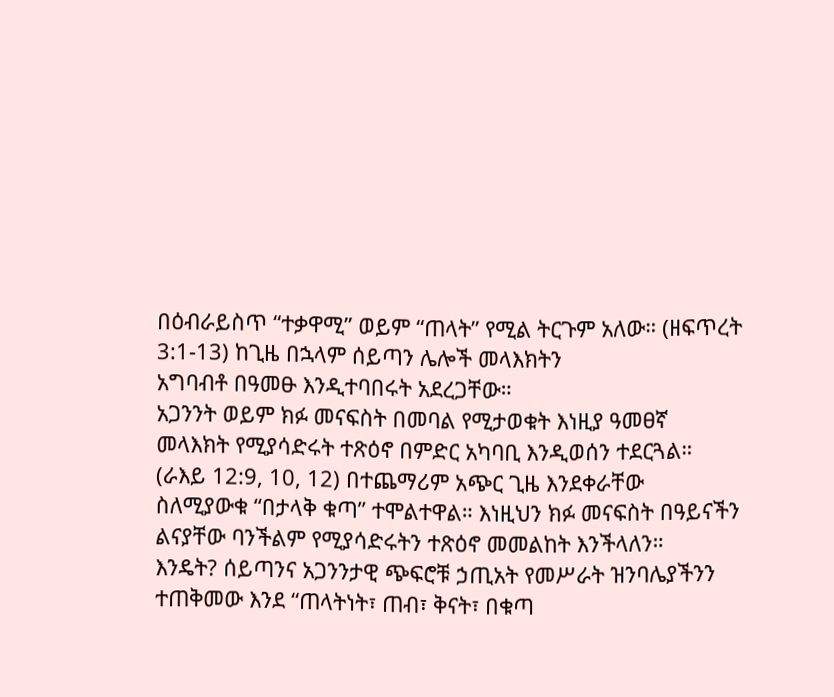በዕብራይስጥ “ተቃዋሚ” ወይም “ጠላት” የሚል ትርጉም አለው። (ዘፍጥረት 3:1-13) ከጊዜ በኋላም ሰይጣን ሌሎች መላእክትን
አግባብቶ በዓመፁ እንዲተባበሩት አደረጋቸው።
አጋንንት ወይም ክፉ መናፍስት በመባል የሚታወቁት እነዚያ ዓመፀኛ
መላእክት የሚያሳድሩት ተጽዕኖ በምድር አካባቢ እንዲወሰን ተደርጓል። (ራእይ 12:9, 10, 12) በተጨማሪም አጭር ጊዜ እንደቀራቸው
ስለሚያውቁ “በታላቅ ቁጣ” ተሞልተዋል። እነዚህን ክፉ መናፍስት በዓይናችን ልናያቸው ባንችልም የሚያሳድሩትን ተጽዕኖ መመልከት እንችላለን።
እንዴት? ሰይጣንና አጋንንታዊ ጭፍሮቹ ኃጢአት የመሥራት ዝንባሌያችንን
ተጠቅመው እንደ “ጠላትነት፣ ጠብ፣ ቅናት፣ በቁጣ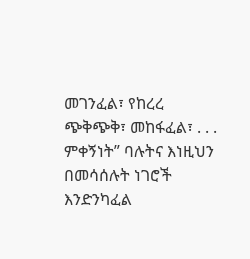መገንፈል፣ የከረረ ጭቅጭቅ፣ መከፋፈል፣ . . . ምቀኝነት” ባሉትና እነዚህን
በመሳሰሉት ነገሮች እንድንካፈል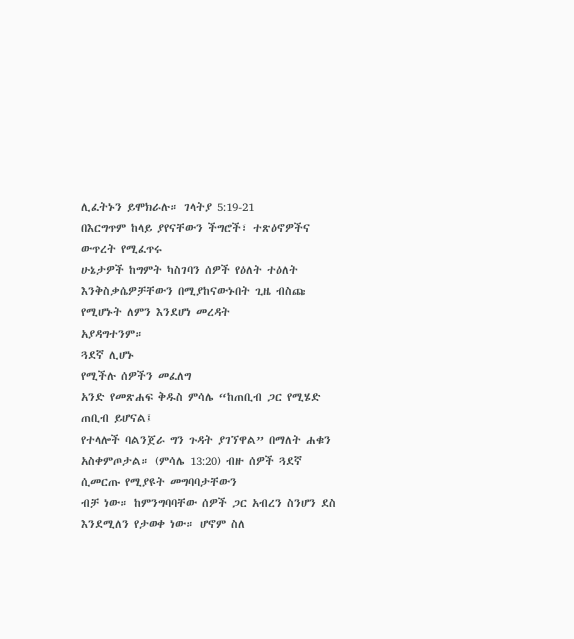ሊፈትኑን ይሞክራሉ። ገላትያ 5:19-21
በእርግጥም ከላይ ያየናቸውን ችግሮች፣ ተጽዕኖዎችና ውጥረት የሚፈጥሩ
ሁኔታዎች ከግምት ካስገባን ሰዎች የዕለት ተዕለት እንቅስቃሴዎቻቸውን በሚያከናውኑበት ጊዜ ብስጩ የሚሆኑት ለምን እንደሆነ መረዳት
አያዳግተንም።
ጓደኛ ሊሆኑ
የሚችሉ ሰዎችን መፈለግ
አንድ የመጽሐፍ ቅዱስ ምሳሌ “ከጠቢብ ጋር የሚሄድ ጠቢብ ይሆናል፤
የተላሎች ባልንጀራ ግን ጉዳት ያገኘዋል” በማለት ሐቁን አስቀምጦታል። (ምሳሌ 13:20) ብዙ ሰዎች ጓደኛ ሲመርጡ የሚያዩት መግባባታቸውን
ብቻ ነው። ከምንግባባቸው ሰዎች ጋር አብረን ስንሆን ደስ እንደሚለን የታወቀ ነው። ሆኖም ስለ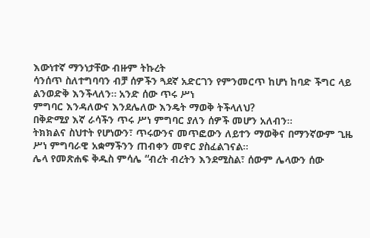እውነተኛ ማንነታቸው ብዙም ትኩረት
ሳንሰጥ ስለተግባባን ብቻ ሰዎችን ጓደኛ አድርገን የምንመርጥ ከሆነ ከባድ ችግር ላይ ልንወድቅ እንችላለን። አንድ ሰው ጥሩ ሥነ
ምግባር እንዳለውና እንደሌለው እንዴት ማወቅ ትችላለህ?
በቅድሚያ እኛ ራሳችን ጥሩ ሥነ ምግባር ያለን ሰዎች መሆን አለብን።
ትክክልና ስህተት የሆነውን፣ ጥሩውንና መጥፎውን ለይተን ማወቅና በማንኛውም ጊዜ ሥነ ምግባራዊ አቋማችንን ጠብቀን መኖር ያስፈልገናል።
ሌላ የመጽሐፍ ቅዱስ ምሳሌ “ብረት ብረትን እንደሚስል፣ ሰውም ሌላውን ሰው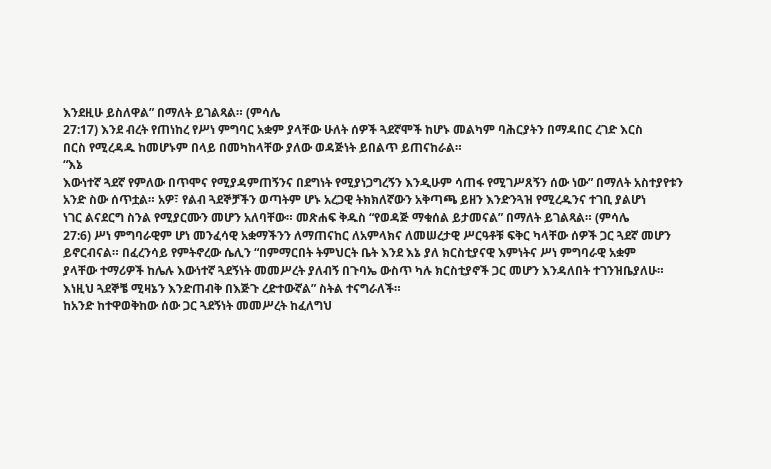እንደዚሁ ይስለዋል” በማለት ይገልጻል። (ምሳሌ
27:17) እንደ ብረት የጠነከረ የሥነ ምግባር አቋም ያላቸው ሁለት ሰዎች ጓደኛሞች ከሆኑ መልካም ባሕርያትን በማዳበር ረገድ እርስ
በርስ የሚረዳዱ ከመሆኑም በላይ በመካከላቸው ያለው ወዳጅነት ይበልጥ ይጠናከራል።
“እኔ
እውነተኛ ጓደኛ የምለው በጥሞና የሚያዳምጠኝንና በደግነት የሚያነጋግረኝን እንዲሁም ሳጠፋ የሚገሥጸኝን ሰው ነው” በማለት አስተያየቱን
አንድ ስው ሰጥቷል። አዎ፣ የልብ ጓደኞቻችን ወጣትም ሆኑ አረጋዊ ትክክለኛውን አቅጣጫ ይዘን እንድንጓዝ የሚረዱንና ተገቢ ያልሆነ
ነገር ልናደርግ ስንል የሚያርሙን መሆን አለባቸው። መጽሐፍ ቅዱስ “የወዳጅ ማቁሰል ይታመናል” በማለት ይገልጻል። (ምሳሌ
27:6) ሥነ ምግባራዊም ሆነ መንፈሳዊ አቋማችንን ለማጠናከር ለአምላክና ለመሠረታዊ ሥርዓቶቹ ፍቅር ካላቸው ሰዎች ጋር ጓደኛ መሆን
ይኖርብናል። በፈረንሳይ የምትኖረው ሴሊን “በምማርበት ትምህርት ቤት እንደ እኔ ያለ ክርስቲያናዊ እምነትና ሥነ ምግባራዊ አቋም
ያላቸው ተማሪዎች ከሌሉ እውነተኛ ጓደኝነት መመሥረት ያለብኝ በጉባኤ ውስጥ ካሉ ክርስቲያኖች ጋር መሆን እንዳለበት ተገንዝቤያለሁ።
እነዚህ ጓደኞቼ ሚዛኔን እንድጠብቅ በእጅጉ ረድተውኛል” ስትል ተናግራለች።
ከአንድ ከተዋወቅከው ሰው ጋር ጓደኝነት መመሥረት ከፈለግህ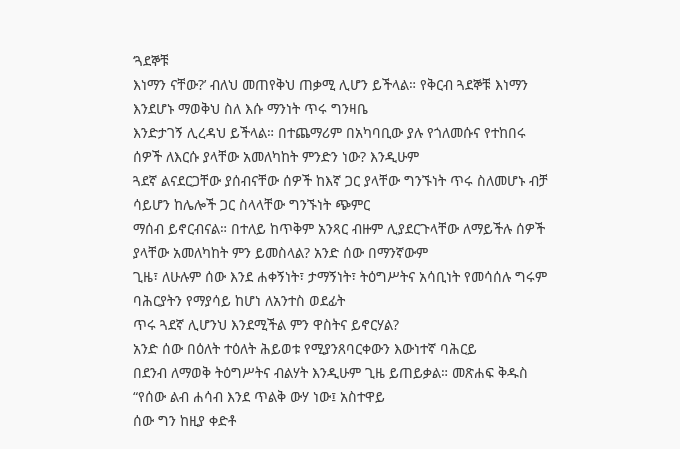‘ጓደኞቹ
እነማን ናቸው?’ ብለህ መጠየቅህ ጠቃሚ ሊሆን ይችላል። የቅርብ ጓደኞቹ እነማን እንደሆኑ ማወቅህ ስለ እሱ ማንነት ጥሩ ግንዛቤ
እንድታገኝ ሊረዳህ ይችላል። በተጨማሪም በአካባቢው ያሉ የጎለመሱና የተከበሩ ሰዎች ለእርሱ ያላቸው አመለካከት ምንድን ነው? እንዲሁም
ጓደኛ ልናደርጋቸው ያሰብናቸው ሰዎች ከእኛ ጋር ያላቸው ግንኙነት ጥሩ ስለመሆኑ ብቻ ሳይሆን ከሌሎች ጋር ስላላቸው ግንኙነት ጭምር
ማሰብ ይኖርብናል። በተለይ ከጥቅም አንጻር ብዙም ሊያደርጉላቸው ለማይችሉ ሰዎች ያላቸው አመለካከት ምን ይመስላል? አንድ ሰው በማንኛውም
ጊዜ፣ ለሁሉም ሰው እንደ ሐቀኝነት፣ ታማኝነት፣ ትዕግሥትና አሳቢነት የመሳሰሉ ግሩም ባሕርያትን የማያሳይ ከሆነ ለአንተስ ወደፊት
ጥሩ ጓደኛ ሊሆንህ እንደሚችል ምን ዋስትና ይኖርሃል?
አንድ ሰው በዕለት ተዕለት ሕይወቱ የሚያንጸባርቀውን እውነተኛ ባሕርይ
በደንብ ለማወቅ ትዕግሥትና ብልሃት እንዲሁም ጊዜ ይጠይቃል። መጽሐፍ ቅዱስ “የሰው ልብ ሐሳብ እንደ ጥልቅ ውሃ ነው፤ አስተዋይ
ሰው ግን ከዚያ ቀድቶ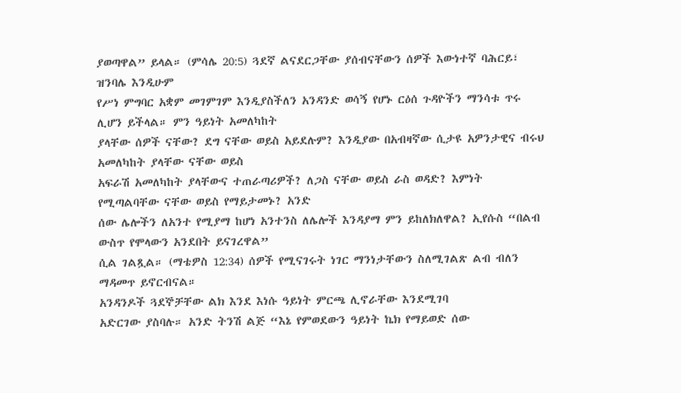ያወጣዋል” ይላል። (ምሳሌ 20:5) ጓደኛ ልናደርጋቸው ያሰብናቸውን ሰዎች እውነተኛ ባሕርይ፣ ዝንባሌ እንዲሁም
የሥነ ምግባር አቋም መገምገም እንዲያስችለን አንዳንድ ወሳኝ የሆኑ ርዕሰ ጉዳዮችን ማንሳቱ ጥሩ ሊሆን ይችላል። ምን ዓይነት አመለካከት
ያላቸው ሰዎች ናቸው? ደግ ናቸው ወይስ አይደሉም? እንዲያው በአብዛኛው ሲታዩ አዎንታዊና ብሩህ አመለካከት ያላቸው ናቸው ወይስ
አፍራሽ አመለካከት ያላቸውና ተጠራጣሪዎች? ለጋስ ናቸው ወይስ ራስ ወዳድ? እምነት የሚጣልባቸው ናቸው ወይስ የማይታመኑ? አንድ
ሰው ሌሎችን ለአንተ የሚያማ ከሆነ አንተንስ ለሌሎች እንዳያማ ምን ይከለክለዋል? ኢየሱስ “በልብ ውስጥ የሞላውን አንደበት ይናገረዋል”
ሲል ገልጿል። (ማቴዎስ 12:34) ሰዎች የሚናገሩት ነገር ማንነታቸውን ስለሚገልጽ ልብ ብለን ማዳመጥ ይኖርብናል።
አንዳንዶች ጓደኞቻቸው ልክ እንደ እነሱ ዓይነት ምርጫ ሊኖራቸው እንደሚገባ
አድርገው ያስባሉ። አንድ ትንሽ ልጅ “እኔ የምወደውን ዓይነት ኬክ የማይወድ ሰው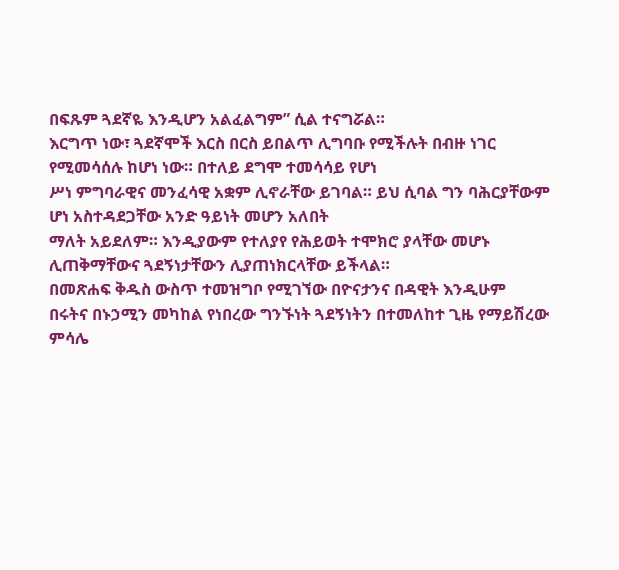በፍጹም ጓደኛዬ እንዲሆን አልፈልግም” ሲል ተናግሯል።
እርግጥ ነው፣ ጓደኛሞች እርስ በርስ ይበልጥ ሊግባቡ የሚችሉት በብዙ ነገር የሚመሳሰሉ ከሆነ ነው። በተለይ ደግሞ ተመሳሳይ የሆነ
ሥነ ምግባራዊና መንፈሳዊ አቋም ሊኖራቸው ይገባል። ይህ ሲባል ግን ባሕርያቸውም ሆነ አስተዳደጋቸው አንድ ዓይነት መሆን አለበት
ማለት አይደለም። እንዲያውም የተለያየ የሕይወት ተሞክሮ ያላቸው መሆኑ ሊጠቅማቸውና ጓደኝነታቸውን ሊያጠነክርላቸው ይችላል።
በመጽሐፍ ቅዱስ ውስጥ ተመዝግቦ የሚገኘው በዮናታንና በዳዊት እንዲሁም
በሩትና በኑኃሚን መካከል የነበረው ግንኙነት ጓደኝነትን በተመለከተ ጊዜ የማይሽረው ምሳሌ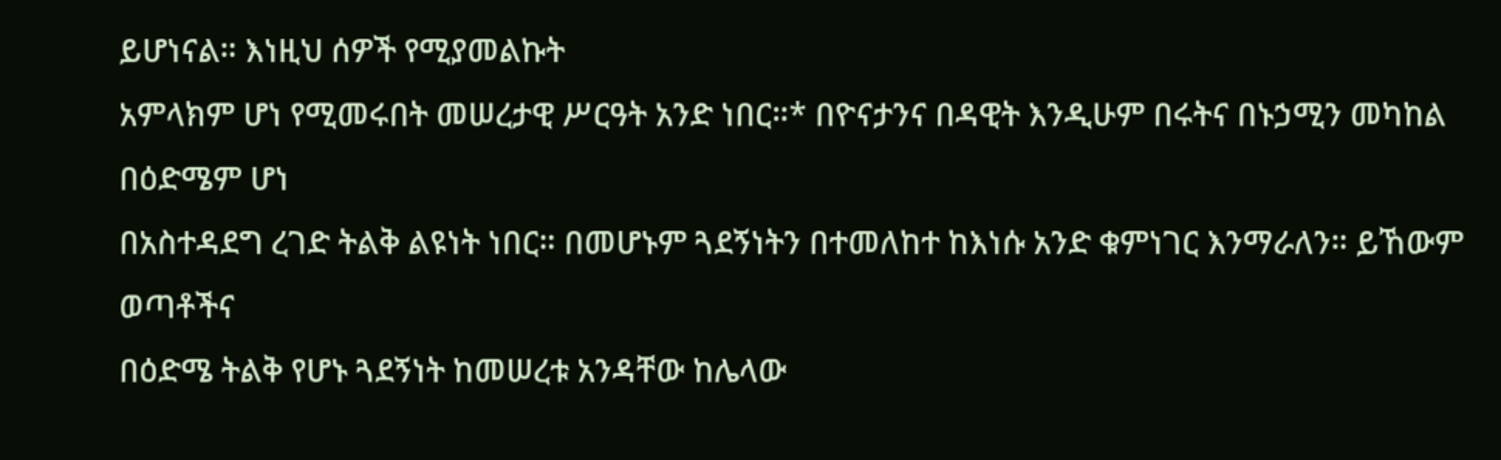ይሆነናል። እነዚህ ሰዎች የሚያመልኩት
አምላክም ሆነ የሚመሩበት መሠረታዊ ሥርዓት አንድ ነበር።* በዮናታንና በዳዊት እንዲሁም በሩትና በኑኃሚን መካከል በዕድሜም ሆነ
በአስተዳደግ ረገድ ትልቅ ልዩነት ነበር። በመሆኑም ጓደኝነትን በተመለከተ ከእነሱ አንድ ቁምነገር እንማራለን። ይኸውም ወጣቶችና
በዕድሜ ትልቅ የሆኑ ጓደኝነት ከመሠረቱ አንዳቸው ከሌላው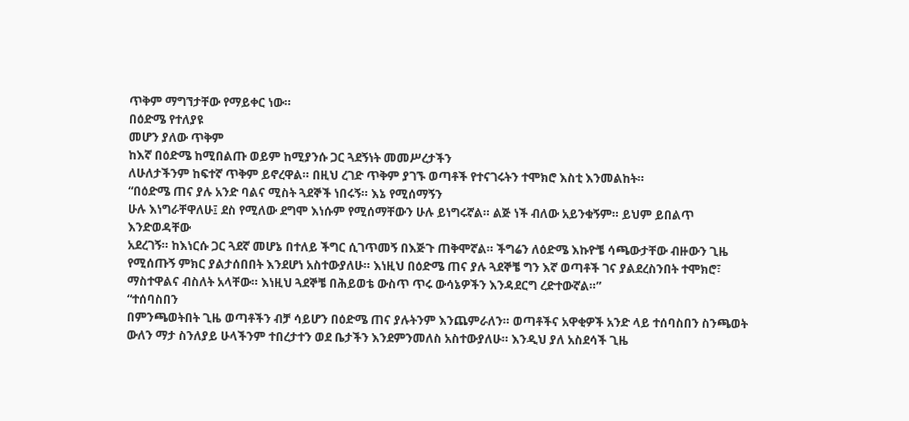ጥቅም ማግኘታቸው የማይቀር ነው።
በዕድሜ የተለያዩ
መሆን ያለው ጥቅም
ከእኛ በዕድሜ ከሚበልጡ ወይም ከሚያንሱ ጋር ጓደኝነት መመሥረታችን
ለሁለታችንም ከፍተኛ ጥቅም ይኖረዋል። በዚህ ረገድ ጥቅም ያገኙ ወጣቶች የተናገሩትን ተሞክሮ እስቲ እንመልከት።
“በዕድሜ ጠና ያሉ አንድ ባልና ሚስት ጓደኞች ነበሩኝ። እኔ የሚሰማኝን
ሁሉ እነግራቸዋለሁ፤ ደስ የሚለው ደግሞ እነሱም የሚሰማቸውን ሁሉ ይነግሩኛል። ልጅ ነች ብለው አይንቁኝም። ይህም ይበልጥ እንድወዳቸው
አደረገኝ። ከእነርሱ ጋር ጓደኛ መሆኔ በተለይ ችግር ሲገጥመኝ በእጅጉ ጠቅሞኛል። ችግሬን ለዕድሜ እኩዮቼ ሳጫውታቸው ብዙውን ጊዜ
የሚሰጡኝ ምክር ያልታሰበበት እንደሆነ አስተውያለሁ። እነዚህ በዕድሜ ጠና ያሉ ጓደኞቼ ግን እኛ ወጣቶች ገና ያልደረስንበት ተሞክሮ፣
ማስተዋልና ብስለት አላቸው። እነዚህ ጓደኞቼ በሕይወቴ ውስጥ ጥሩ ውሳኔዎችን እንዳደርግ ረድተውኛል።”
“ተሰባስበን
በምንጫወትበት ጊዜ ወጣቶችን ብቻ ሳይሆን በዕድሜ ጠና ያሉትንም እንጨምራለን። ወጣቶችና አዋቂዎች አንድ ላይ ተሰባስበን ስንጫወት
ውለን ማታ ስንለያይ ሁላችንም ተበረታተን ወደ ቤታችን እንደምንመለስ አስተውያለሁ። እንዲህ ያለ አስደሳች ጊዜ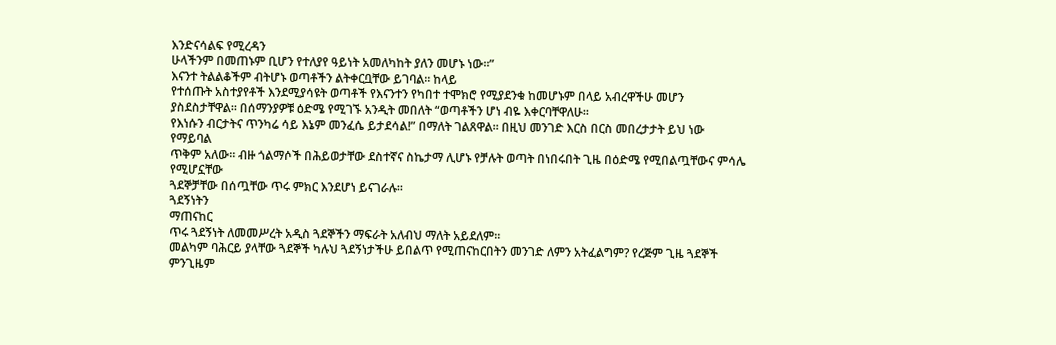እንድናሳልፍ የሚረዳን
ሁላችንም በመጠኑም ቢሆን የተለያየ ዓይነት አመለካከት ያለን መሆኑ ነው።”
እናንተ ትልልቆችም ብትሆኑ ወጣቶችን ልትቀርቧቸው ይገባል። ከላይ
የተሰጡት አስተያየቶች እንደሚያሳዩት ወጣቶች የእናንተን የካበተ ተሞክሮ የሚያደንቁ ከመሆኑም በላይ አብረዋችሁ መሆን ያስደስታቸዋል። በሰማንያዎቹ ዕድሜ የሚገኙ አንዲት መበለት “ወጣቶችን ሆነ ብዬ እቀርባቸዋለሁ።
የእነሱን ብርታትና ጥንካሬ ሳይ እኔም መንፈሴ ይታደሳል!” በማለት ገልጸዋል። በዚህ መንገድ እርስ በርስ መበረታታት ይህ ነው የማይባል
ጥቅም አለው። ብዙ ጎልማሶች በሕይወታቸው ደስተኛና ስኬታማ ሊሆኑ የቻሉት ወጣት በነበሩበት ጊዜ በዕድሜ የሚበልጧቸውና ምሳሌ የሚሆኗቸው
ጓደኞቻቸው በሰጧቸው ጥሩ ምክር እንደሆነ ይናገራሉ።
ጓደኝነትን
ማጠናከር
ጥሩ ጓደኝነት ለመመሥረት አዲስ ጓደኞችን ማፍራት አለብህ ማለት አይደለም።
መልካም ባሕርይ ያላቸው ጓደኞች ካሉህ ጓደኝነታችሁ ይበልጥ የሚጠናከርበትን መንገድ ለምን አትፈልግም? የረጅም ጊዜ ጓደኞች ምንጊዜም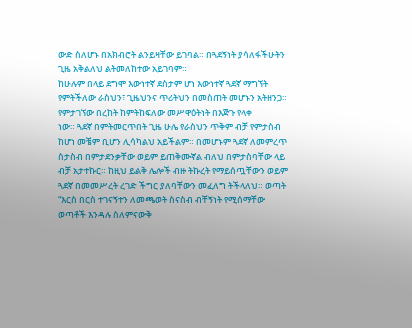ውድ ስለሆኑ በአክብሮት ልንይዛቸው ይገባል። በጓደኝነት ያሳለፋችሁትን ጊዜ አቅልለህ ልትመለከተው አይገባም።
ከሁሉም በላይ ደግሞ እውነተኛ ደስታም ሆነ እውነተኛ ጓደኛ ማግኘት
የምትችለው ራስህን፣ ጊዜህንና ጥሪትህን በመስጠት መሆኑን አትዘንጋ። የምታገኘው በረከት ከምትከፍለው መሥዋዕትነት በእጅጉ የላቀ
ነው። ጓደኛ በምትመርጥበት ጊዜ ሁሌ የራስህን ጥቅም ብቻ የምታስብ ከሆነ መቼም ቢሆን ሊሳካልህ አይችልም። በመሆኑም ጓደኛ ለመምረጥ
ስታስብ በምታደንቃቸው ወይም ይጠቅሙኛል ብለህ በምታስባቸው ላይ ብቻ አታተኩር። ከዚህ ይልቅ ሌሎች ብዙ ትኩረት የማይሰጧቸውን ወይም
ጓደኛ በመመሥረት ረገድ ችግር ያለባቸውን መፈለግ ትችላለህ። ወጣት “እርስ በርስ ተገናኝተን ለመጫወት ስናስብ ብቸኝነት የሚሰማቸው
ወጣቶች እንዳሉ ስለምናውቅ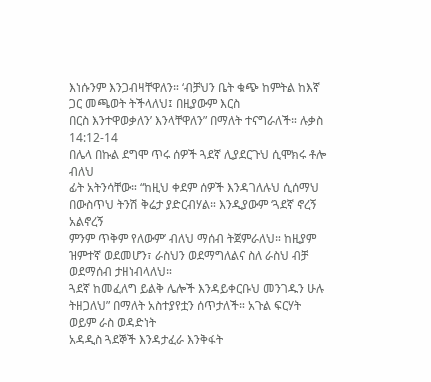እነሱንም እንጋብዛቸዋለን። ‘ብቻህን ቤት ቁጭ ከምትል ከእኛ ጋር መጫወት ትችላለህ፤ በዚያውም እርስ
በርስ እንተዋወቃለን’ እንላቸዋለን” በማለት ተናግራለች። ሉቃስ 14:12-14
በሌላ በኩል ደግሞ ጥሩ ሰዎች ጓደኛ ሊያደርጉህ ሲሞክሩ ቶሎ ብለህ
ፊት አትንሳቸው። “ከዚህ ቀደም ሰዎች እንዳገለሉህ ሲሰማህ በውስጥህ ትንሽ ቅሬታ ያድርብሃል። እንዲያውም ‘ጓደኛ ኖረኝ አልኖረኝ
ምንም ጥቅም የለውም’ ብለህ ማሰብ ትጀምራለህ። ከዚያም ዝምተኛ ወደመሆን፣ ራስህን ወደማግለልና ስለ ራስህ ብቻ ወደማሰብ ታዘነብላለህ።
ጓደኛ ከመፈለግ ይልቅ ሌሎች እንዳይቀርቡህ መንገዱን ሁሉ ትዘጋለህ” በማለት አስተያየቷን ሰጥታለች። አጉል ፍርሃት ወይም ራስ ወዳድነት
አዳዲስ ጓደኞች እንዳታፈራ እንቅፋት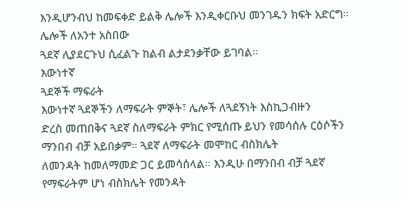እንዲሆንብህ ከመፍቀድ ይልቅ ሌሎች እንዲቀርቡህ መንገዱን ክፍት አድርግ። ሌሎች ለአንተ አስበው
ጓደኛ ሊያደርጉህ ሲፈልጉ ከልብ ልታደንቃቸው ይገባል።
እውነተኛ
ጓደኞች ማፍራት
እውነተኛ ጓደኞችን ለማፍራት ምኞት፣ ሌሎች ለጓደኝነት እስኪጋብዙን
ድረስ መጠበቅና ጓደኛ ስለማፍራት ምክር የሚሰጡ ይህን የመሳሰሉ ርዕሶችን ማንበብ ብቻ አይበቃም። ጓደኛ ለማፍራት መሞከር ብስክሌት
ለመንዳት ከመለማመድ ጋር ይመሳሰላል። እንዲሁ በማንበብ ብቻ ጓደኛ የማፍራትም ሆነ ብስክሌት የመንዳት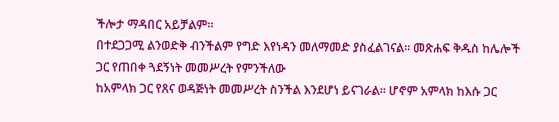ችሎታ ማዳበር አይቻልም።
በተደጋጋሚ ልንወድቅ ብንችልም የግድ እየነዳን መለማመድ ያስፈልገናል። መጽሐፍ ቅዱስ ከሌሎች ጋር የጠበቀ ጓደኝነት መመሥረት የምንችለው
ከአምላክ ጋር የጸና ወዳጅነት መመሥረት ስንችል እንደሆነ ይናገራል። ሆኖም አምላክ ከእሱ ጋር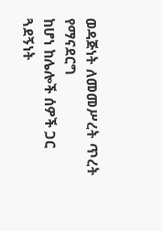ወዳጅነት ለመመሥረት ጥረት የማናደርግ
ከሆነ ከሌሎች ሰዎች ጋር ጓደኝነት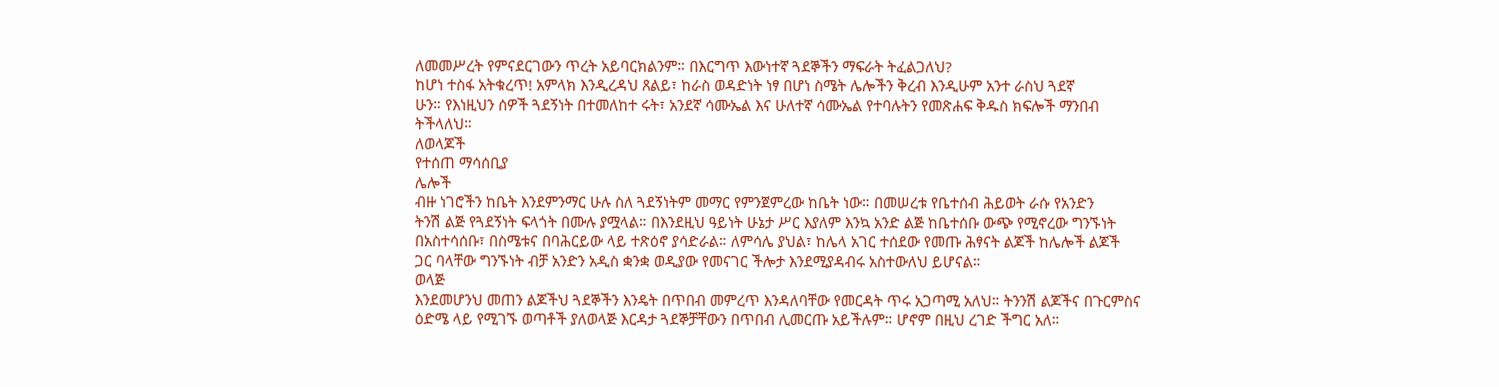ለመመሥረት የምናደርገውን ጥረት አይባርክልንም። በእርግጥ እውነተኛ ጓደኞችን ማፍራት ትፈልጋለህ?
ከሆነ ተስፋ አትቁረጥ! አምላክ እንዲረዳህ ጸልይ፣ ከራስ ወዳድነት ነፃ በሆነ ስሜት ሌሎችን ቅረብ እንዲሁም አንተ ራስህ ጓደኛ
ሁን። የእነዚህን ሰዎች ጓደኝነት በተመለከተ ሩት፣ አንደኛ ሳሙኤል እና ሁለተኛ ሳሙኤል የተባሉትን የመጽሐፍ ቅዱስ ክፍሎች ማንበብ
ትችላለህ።
ለወላጆች
የተሰጠ ማሳሰቢያ
ሌሎች
ብዙ ነገሮችን ከቤት እንደምንማር ሁሉ ስለ ጓደኝነትም መማር የምንጀምረው ከቤት ነው። በመሠረቱ የቤተሰብ ሕይወት ራሱ የአንድን
ትንሽ ልጅ የጓደኝነት ፍላጎት በሙሉ ያሟላል። በእንደዚህ ዓይነት ሁኔታ ሥር እያለም እንኳ አንድ ልጅ ከቤተሰቡ ውጭ የሚኖረው ግንኙነት
በአስተሳሰቡ፣ በስሜቱና በባሕርይው ላይ ተጽዕኖ ያሳድራል። ለምሳሌ ያህል፣ ከሌላ አገር ተሰደው የመጡ ሕፃናት ልጆች ከሌሎች ልጆች
ጋር ባላቸው ግንኙነት ብቻ አንድን አዲስ ቋንቋ ወዲያው የመናገር ችሎታ እንደሚያዳብሩ አስተውለህ ይሆናል።
ወላጅ
እንደመሆንህ መጠን ልጆችህ ጓደኞችን እንዴት በጥበብ መምረጥ እንዳለባቸው የመርዳት ጥሩ አጋጣሚ አለህ። ትንንሽ ልጆችና በጉርምስና
ዕድሜ ላይ የሚገኙ ወጣቶች ያለወላጅ እርዳታ ጓደኞቻቸውን በጥበብ ሊመርጡ አይችሉም። ሆኖም በዚህ ረገድ ችግር አለ።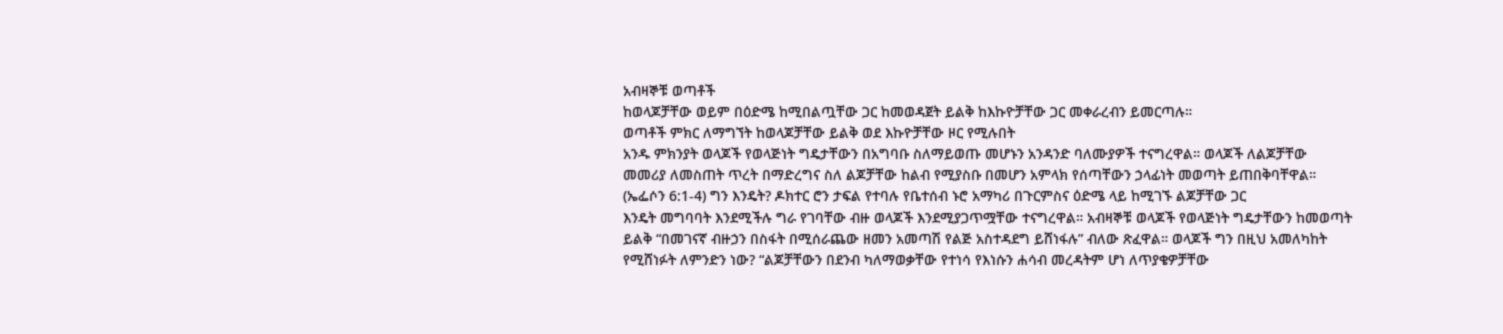አብዛኞቹ ወጣቶች
ከወላጆቻቸው ወይም በዕድሜ ከሚበልጧቸው ጋር ከመወዳጀት ይልቅ ከእኩዮቻቸው ጋር መቀራረብን ይመርጣሉ።
ወጣቶች ምክር ለማግኘት ከወላጆቻቸው ይልቅ ወደ እኩዮቻቸው ዞር የሚሉበት
አንዱ ምክንያት ወላጆች የወላጅነት ግዴታቸውን በአግባቡ ስለማይወጡ መሆኑን አንዳንድ ባለሙያዎች ተናግረዋል። ወላጆች ለልጆቻቸው
መመሪያ ለመስጠት ጥረት በማድረግና ስለ ልጆቻቸው ከልብ የሚያስቡ በመሆን አምላክ የሰጣቸውን ኃላፊነት መወጣት ይጠበቅባቸዋል።
(ኤፌሶን 6:1-4) ግን እንዴት? ዶክተር ሮን ታፍል የተባሉ የቤተሰብ ኑሮ አማካሪ በጉርምስና ዕድሜ ላይ ከሚገኙ ልጆቻቸው ጋር
እንዴት መግባባት እንደሚችሉ ግራ የገባቸው ብዙ ወላጆች እንደሚያጋጥሟቸው ተናግረዋል። አብዛኞቹ ወላጆች የወላጅነት ግዴታቸውን ከመወጣት
ይልቅ “በመገናኛ ብዙኃን በስፋት በሚሰራጨው ዘመን አመጣሽ የልጅ አስተዳደግ ይሸነፋሉ” ብለው ጽፈዋል። ወላጆች ግን በዚህ አመለካከት
የሚሸነፉት ለምንድን ነው? “ልጆቻቸውን በደንብ ካለማወቃቸው የተነሳ የእነሱን ሐሳብ መረዳትም ሆነ ለጥያቄዎቻቸው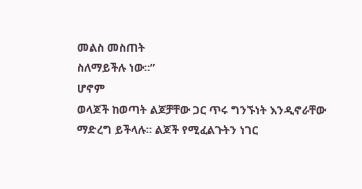መልስ መስጠት
ስለማይችሉ ነው።”
ሆኖም
ወላጆች ከወጣት ልጆቻቸው ጋር ጥሩ ግንኙነት እንዲኖራቸው ማድረግ ይችላሉ። ልጆች የሚፈልጉትን ነገር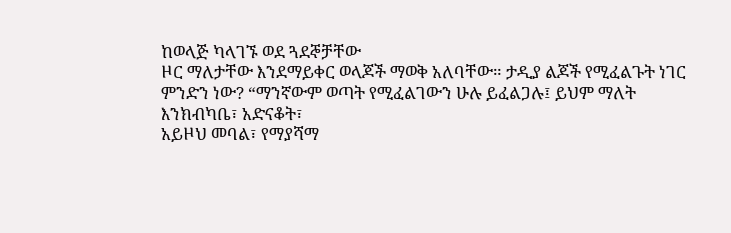ከወላጅ ካላገኙ ወደ ጓደኞቻቸው
ዞር ማለታቸው እንደማይቀር ወላጆች ማወቅ አለባቸው። ታዲያ ልጆች የሚፈልጉት ነገር ምንድን ነው? “ማንኛውም ወጣት የሚፈልገውን ሁሉ ይፈልጋሉ፤ ይህም ማለት እንክብካቤ፣ አድናቆት፣
አይዞህ መባል፣ የማያሻማ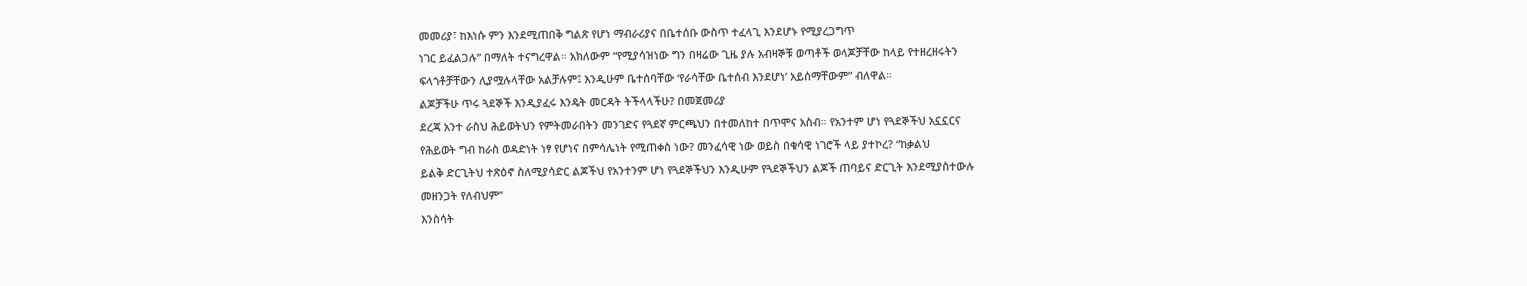መመሪያ፣ ከእነሱ ምን እንደሚጠበቅ ግልጽ የሆነ ማብራሪያና በቤተሰቡ ውስጥ ተፈላጊ እንደሆኑ የሚያረጋግጥ
ነገር ይፈልጋሉ” በማለት ተናግረዋል። አክለውም “የሚያሳዝነው ግን በዛሬው ጊዜ ያሉ አብዛኞቹ ወጣቶች ወላጆቻቸው ከላይ የተዘረዘሩትን
ፍላጎቶቻቸውን ሊያሟሉላቸው አልቻሉም፤ እንዲሁም ቤተሰባቸው ‘የራሳቸው ቤተሰብ እንደሆነ’ አይሰማቸውም” ብለዋል።
ልጆቻችሁ ጥሩ ጓደኞች እንዲያፈሩ እንዴት መርዳት ትችላላችሁ? በመጀመሪያ
ደረጃ አንተ ራስህ ሕይወትህን የምትመራበትን መንገድና የጓደኛ ምርጫህን በተመለከተ በጥሞና አስብ። የአንተም ሆነ የጓደኞችህ አኗኗርና
የሕይወት ግብ ከራስ ወዳድነት ነፃ የሆነና በምሳሌነት የሚጠቀስ ነው? መንፈሳዊ ነው ወይስ በቁሳዊ ነገሮች ላይ ያተኮረ? “ከቃልህ
ይልቅ ድርጊትህ ተጽዕኖ ስለሚያሳድር ልጆችህ የአንተንም ሆነ የጓደኞችህን እንዲሁም የጓደኞችህን ልጆች ጠባይና ድርጊት እንደሚያስተውሉ
መዘንጋት የለብህም”
እንስሳት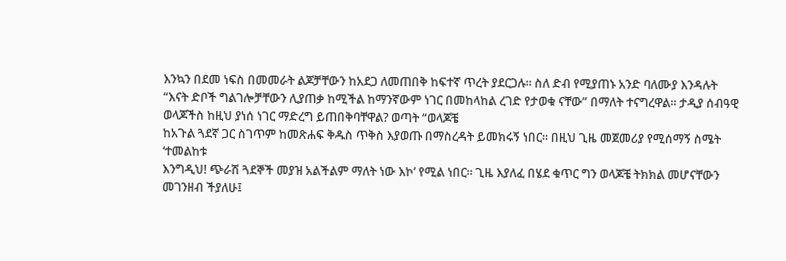እንኳን በደመ ነፍስ በመመራት ልጆቻቸውን ከአደጋ ለመጠበቅ ከፍተኛ ጥረት ያደርጋሉ። ስለ ድብ የሚያጠኑ አንድ ባለሙያ እንዳሉት
“እናት ድቦች ግልገሎቻቸውን ሊያጠቃ ከሚችል ከማንኛውም ነገር በመከላከል ረገድ የታወቁ ናቸው” በማለት ተናግረዋል። ታዲያ ሰብዓዊ
ወላጆችስ ከዚህ ያነሰ ነገር ማድረግ ይጠበቅባቸዋል? ወጣት “ወላጆቼ
ከአጉል ጓደኛ ጋር ስገጥም ከመጽሐፍ ቅዱስ ጥቅስ እያወጡ በማስረዳት ይመክሩኝ ነበር። በዚህ ጊዜ መጀመሪያ የሚሰማኝ ስሜት ‘ተመልከቱ
እንግዲህ! ጭራሽ ጓደኞች መያዝ አልችልም ማለት ነው እኮ’ የሚል ነበር። ጊዜ እያለፈ በሄደ ቁጥር ግን ወላጆቼ ትክክል መሆናቸውን
መገንዘብ ችያለሁ፤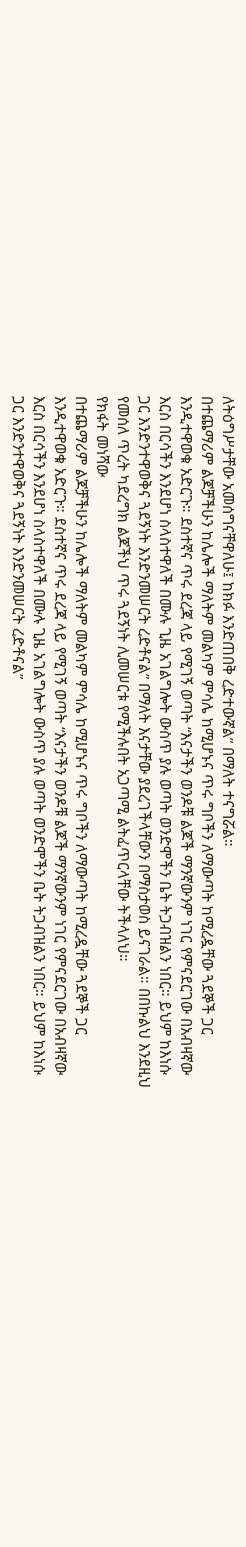ለትዕግሥታቸው አመሰግናቸዋለሁ፤ ከክፉ እንድጠበቅ ረድተውኛል” በማለት ተናግሯል።
በተጨማሪም ልጆቻችሁን ከሌሎች ማለትም መልካም ምሳሌ ከሚሆኑና ጥሩ ግቦችን ለማውጣት ከሚረዷቸው ጓደኞች ጋር እንዲተዋወቁ አድርጉ። ደስተኛና ጥሩ ደረጃ ላይ የሚገኝ ወጣት “እናታችን ወንዶቹ ልጆች ማንኛውንም ነገር የምናደርገው በአብዛኛው እርስ በርሳችን እንደሆነ ስላስተዋለች በሙሉ ጊዜ አገልግሎት ውስጥ ያሉ ወጣት ወንድሞችን ቤት ትጋብዝልን ነበር። ይህም ከእነሱ ጋር እንድንተዋወቅና ጓደኝነት እንድንመሠርት ረድቶናል” በማለት እናታቸው ያደረገችላቸውን በማስታወስ ይናገራል። በበኩልህ እንደዚህ የመሰለ ጥረት ካደረግክ ልጆችህ ጥሩ ጓደኝነት ሊመሠርቱ የሚችሉበት አጋጣሚ ልትፈጥርላቸው ትችላለህ።
የክፋት መነሻው
በተጨማሪም ልጆቻችሁን ከሌሎች ማለትም መልካም ምሳሌ ከሚሆኑና ጥሩ ግቦችን ለማውጣት ከሚረዷቸው ጓደኞች ጋር እንዲተዋወቁ አድርጉ። ደስተኛና ጥሩ ደረጃ ላይ የሚገኝ ወጣት “እናታችን ወንዶቹ ልጆች ማንኛውንም ነገር የምናደርገው በአብዛኛው እርስ በርሳችን እንደሆነ ስላስተዋለች በሙሉ ጊዜ አገልግሎት ውስጥ ያሉ ወጣት ወንድሞችን ቤት ትጋብዝልን ነበር። ይህም ከእነሱ ጋር እንድንተዋወቅና ጓደኝነት እንድንመሠርት ረድቶናል”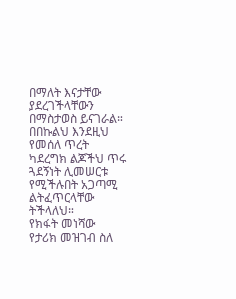በማለት እናታቸው ያደረገችላቸውን በማስታወስ ይናገራል። በበኩልህ እንደዚህ የመሰለ ጥረት ካደረግክ ልጆችህ ጥሩ ጓደኝነት ሊመሠርቱ የሚችሉበት አጋጣሚ ልትፈጥርላቸው ትችላለህ።
የክፋት መነሻው
የታሪክ መዝገብ ስለ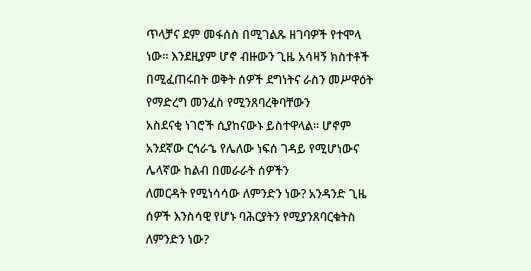ጥላቻና ደም መፋሰስ በሚገልጹ ዘገባዎች የተሞላ
ነው። እንደዚያም ሆኖ ብዙውን ጊዜ አሳዛኝ ክስተቶች በሚፈጠሩበት ወቅት ሰዎች ደግነትና ራስን መሥዋዕት የማድረግ መንፈስ የሚንጸባረቅባቸውን
አስደናቂ ነገሮች ሲያከናውኑ ይስተዋላል። ሆኖም አንደኛው ርኅራኄ የሌለው ነፍሰ ገዳይ የሚሆነውና ሌላኛው ከልብ በመራራት ሰዎችን
ለመርዳት የሚነሳሳው ለምንድን ነው? አንዳንድ ጊዜ ሰዎች እንስሳዊ የሆኑ ባሕርያትን የሚያንጸባርቁትስ ለምንድን ነው?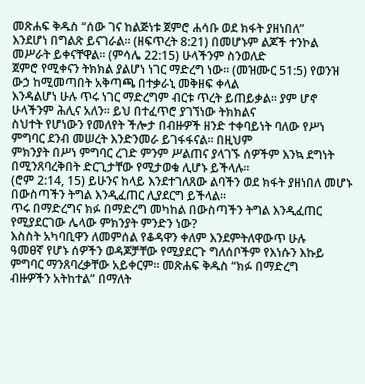መጽሐፍ ቅዱስ “ሰው ገና ከልጅነቱ ጀምሮ ሐሳቡ ወደ ክፋት ያዘነበለ”
እንደሆነ በግልጽ ይናገራል። (ዘፍጥረት 8:21) በመሆኑም ልጆች ተንኮል መሥራት ይቀናቸዋል። (ምሳሌ 22:15) ሁላችንም ስንወለድ
ጀምሮ የሚቀናን ትክክል ያልሆነ ነገር ማድረግ ነው። (መዝሙር 51:5) የወንዝ ውኃ ከሚመጣበት አቅጣጫ በተቃራኒ መቅዘፍ ቀላል
እንዳልሆነ ሁሉ ጥሩ ነገር ማድረግም ብርቱ ጥረት ይጠይቃል። ያም ሆኖ ሁላችንም ሕሊና አለን። ይህ በተፈጥሮ ያገኘነው ትክክልና
ስህተት የሆነውን የመለየት ችሎታ በብዙዎች ዘንድ ተቀባይነት ባለው የሥነ ምግባር ደንብ መሠረት እንድንመራ ይገፋፋናል። በዚህም
ምክንያት በሥነ ምግባር ረገድ ምንም ሥልጠና ያላገኙ ሰዎችም እንኳ ደግነት በሚንጸባረቅበት ድርጊታቸው የሚታወቁ ሊሆኑ ይችላሉ።
(ሮም 2:14, 15) ይሁንና ከላይ እንደተገለጸው ልባችን ወደ ክፋት ያዘነበለ መሆኑ በውስጣችን ትግል እንዲፈጠር ሊያደርግ ይችላል።
ጥሩ በማድረግና ክፉ በማድረግ መካከል በውስጣችን ትግል እንዲፈጠር የሚያደርገው ሌላው ምክንያት ምንድን ነው?
እስስት አካባቢዋን ለመምሰል የቆዳዋን ቀለም እንደምትለዋውጥ ሁሉ
ዓመፀኛ የሆኑ ሰዎችን ወዳጆቻቸው የሚያደርጉ ግለሰቦችም የእነሱን እኩይ ምግባር ማንጸባረቃቸው አይቀርም። መጽሐፍ ቅዱስ “ክፉ በማድረግ
ብዙዎችን አትከተል” በማለት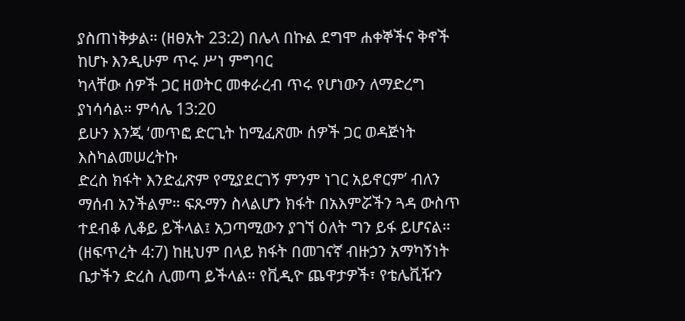ያስጠነቅቃል። (ዘፀአት 23:2) በሌላ በኩል ደግሞ ሐቀኞችና ቅኖች ከሆኑ እንዲሁም ጥሩ ሥነ ምግባር
ካላቸው ሰዎች ጋር ዘወትር መቀራረብ ጥሩ የሆነውን ለማድረግ ያነሳሳል። ምሳሌ 13:20
ይሁን እንጂ ‘መጥፎ ድርጊት ከሚፈጽሙ ሰዎች ጋር ወዳጅነት እስካልመሠረትኩ
ድረስ ክፋት እንድፈጽም የሚያደርገኝ ምንም ነገር አይኖርም’ ብለን ማሰብ አንችልም። ፍጹማን ስላልሆን ክፋት በአእምሯችን ጓዳ ውስጥ
ተደብቆ ሊቆይ ይችላል፤ አጋጣሚውን ያገኘ ዕለት ግን ይፋ ይሆናል። (ዘፍጥረት 4:7) ከዚህም በላይ ክፋት በመገናኛ ብዙኃን አማካኝነት
ቤታችን ድረስ ሊመጣ ይችላል። የቪዲዮ ጨዋታዎች፣ የቴሌቪዥን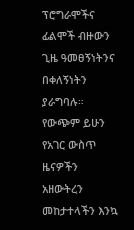ፕሮግራሞችና ፊልሞች ብዙውን ጊዜ ዓመፀኝነትንና በቀለኝነትን ያራግባሉ።
የውጭም ይሁን የአገር ውስጥ ዜናዎችን አዘውትረን መከታተላችን እንኳ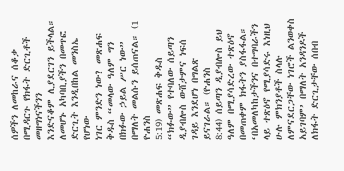ሰዎችን ለመከራና ሰቆቃ በሚዳርጉ የክፋት ድርጊቶች መዘግነናችንን
እንድናቆም ሊያደርገን ይችላል።
ለመሆኑ አካባቢያችን በመጥፎ ድርጊት እንዲበከል መንስኤ የሆነው
ነገር ምንድን ነው? መጽሐፍ ቅዱስ “መላው ዓለም ግን በክፉው ኃይል ሥር ነው” በማለት መልሱን ይሰጠናል። (1 ዮሐንስ
5:19) መጽሐፍ ቅዱስ “ክፉው” የተባለው ሰይጣን ዲያብሎስ ውሸታምና ነፍሰ ገዳይ እንደሆነ በግልጽ ይናገራል። (ዮሐንስ
8:44) ሰይጣን ዲያብሎስ ይህ ዓለም በሚያሳድረው ተጽዕኖ በመጠቀም ክፋትን ያስፋፋል።
‘በአመለካከታችንና በተግባራችን ላይ ተጽዕኖ የሚያሳድሩ እነዚህ
ሁሉ ምክንያቶች ስላሉ ለምናደርጋቸው ነገሮች ልንወቀስ አይገባም’ በማለት አንዳንዶች ለክፋት ድርጊታቸው ሰበብ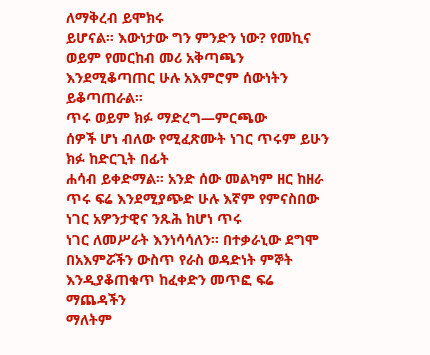ለማቅረብ ይሞክሩ
ይሆናል። እውነታው ግን ምንድን ነው? የመኪና ወይም የመርከብ መሪ አቅጣጫን እንደሚቆጣጠር ሁሉ አእምሮም ሰውነትን ይቆጣጠራል።
ጥሩ ወይም ክፉ ማድረግ—ምርጫው
ሰዎች ሆነ ብለው የሚፈጽሙት ነገር ጥሩም ይሁን ክፉ ከድርጊት በፊት
ሐሳብ ይቀድማል። አንድ ሰው መልካም ዘር ከዘራ ጥሩ ፍሬ እንደሚያጭድ ሁሉ እኛም የምናስበው ነገር አዎንታዊና ንጹሕ ከሆነ ጥሩ
ነገር ለመሥራት እንነሳሳለን። በተቃራኒው ደግሞ በአእምሯችን ውስጥ የራስ ወዳድነት ምኞት እንዲያቆጠቁጥ ከፈቀድን መጥፎ ፍሬ ማጨዳችን
ማለትም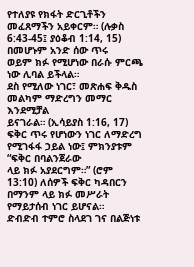የተለያዩ የክፋት ድርጊቶችን መፈጸማችን አይቀርም። (ሉቃስ 6:43-45፤ ያዕቆብ 1:14, 15) በመሆኑም አንድ ሰው ጥሩ
ወይም ክፉ የሚሆነው በራሱ ምርጫ ነው ሊባል ይችላል።
ደስ የሚለው ነገር፣ መጽሐፍ ቅዱስ መልካም ማድረግን መማር እንደሚቻል
ይናገራል። (ኢሳይያስ 1:16, 17) ፍቅር ጥሩ የሆነውን ነገር ለማድረግ የሚገፋፋ ኃይል ነው፤ ምክንያቱም “ፍቅር በባልንጀራው
ላይ ክፉ አያደርግም።” (ሮም 13:10) ለሰዎች ፍቅር ካዳበርን በማንም ላይ ክፉ መሥራት የማይታሰብ ነገር ይሆናል።
ድብድብ ተምሮ ስላደገ ገና በልጅነቱ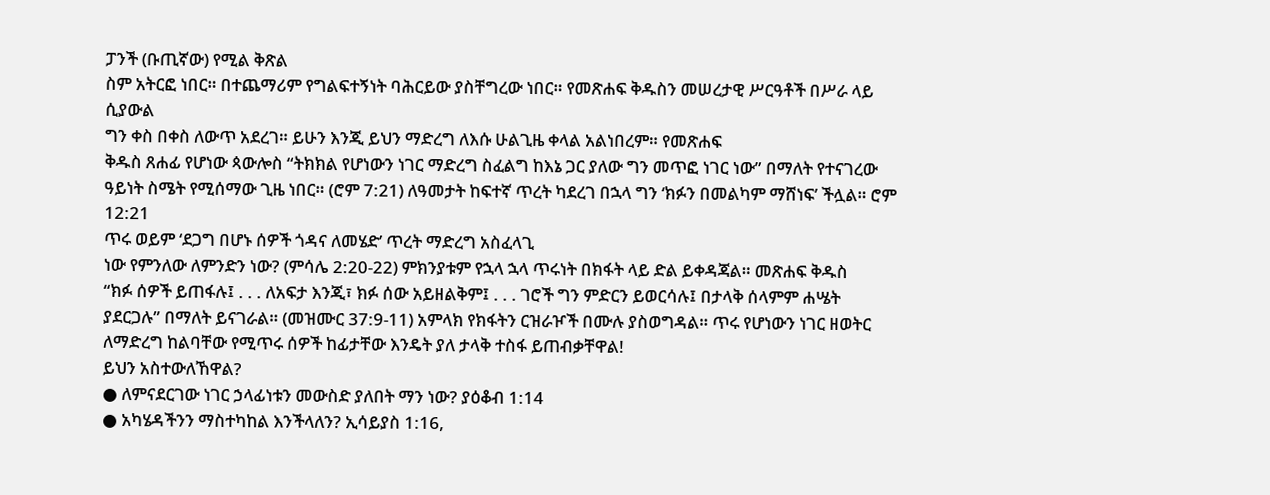ፓንች (ቡጢኛው) የሚል ቅጽል
ስም አትርፎ ነበር። በተጨማሪም የግልፍተኝነት ባሕርይው ያስቸግረው ነበር። የመጽሐፍ ቅዱስን መሠረታዊ ሥርዓቶች በሥራ ላይ ሲያውል
ግን ቀስ በቀስ ለውጥ አደረገ። ይሁን እንጂ ይህን ማድረግ ለእሱ ሁልጊዜ ቀላል አልነበረም። የመጽሐፍ
ቅዱስ ጸሐፊ የሆነው ጳውሎስ “ትክክል የሆነውን ነገር ማድረግ ስፈልግ ከእኔ ጋር ያለው ግን መጥፎ ነገር ነው” በማለት የተናገረው
ዓይነት ስሜት የሚሰማው ጊዜ ነበር። (ሮም 7:21) ለዓመታት ከፍተኛ ጥረት ካደረገ በኋላ ግን ‘ክፉን በመልካም ማሸነፍ’ ችሏል። ሮም 12:21
ጥሩ ወይም ‘ደጋግ በሆኑ ሰዎች ጎዳና ለመሄድ’ ጥረት ማድረግ አስፈላጊ
ነው የምንለው ለምንድን ነው? (ምሳሌ 2:20-22) ምክንያቱም የኋላ ኋላ ጥሩነት በክፋት ላይ ድል ይቀዳጃል። መጽሐፍ ቅዱስ
“ክፉ ሰዎች ይጠፋሉ፤ . . . ለአፍታ እንጂ፣ ክፉ ሰው አይዘልቅም፤ . . . ገሮች ግን ምድርን ይወርሳሉ፤ በታላቅ ሰላምም ሐሤት
ያደርጋሉ” በማለት ይናገራል። (መዝሙር 37:9-11) አምላክ የክፋትን ርዝራዦች በሙሉ ያስወግዳል። ጥሩ የሆነውን ነገር ዘወትር
ለማድረግ ከልባቸው የሚጥሩ ሰዎች ከፊታቸው እንዴት ያለ ታላቅ ተስፋ ይጠብቃቸዋል!
ይህን አስተውለኸዋል?
● ለምናደርገው ነገር ኃላፊነቱን መውስድ ያለበት ማን ነው? ያዕቆብ 1:14
● አካሄዳችንን ማስተካከል እንችላለን? ኢሳይያስ 1:16,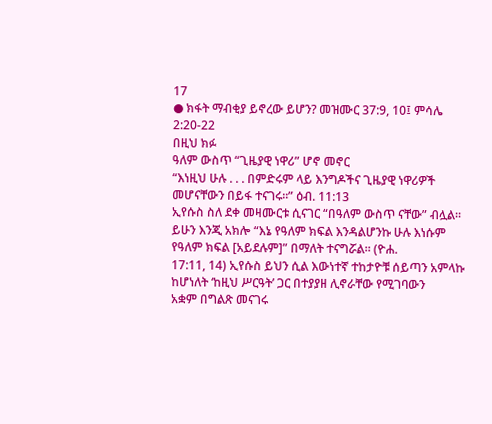17
● ክፋት ማብቂያ ይኖረው ይሆን? መዝሙር 37:9, 10፤ ምሳሌ 2:20-22
በዚህ ክፉ
ዓለም ውስጥ “ጊዜያዊ ነዋሪ” ሆኖ መኖር
“እነዚህ ሁሉ . . . በምድሩም ላይ እንግዶችና ጊዜያዊ ነዋሪዎች
መሆናቸውን በይፋ ተናገሩ።” ዕብ. 11:13
ኢየሱስ ስለ ደቀ መዛሙርቱ ሲናገር “በዓለም ውስጥ ናቸው” ብሏል።
ይሁን እንጂ አክሎ “እኔ የዓለም ክፍል እንዳልሆንኩ ሁሉ እነሱም የዓለም ክፍል [አይደሉም]” በማለት ተናግሯል። (ዮሐ.
17:11, 14) ኢየሱስ ይህን ሲል እውነተኛ ተከታዮቹ ሰይጣን አምላኩ ከሆነለት ‘ከዚህ ሥርዓት’ ጋር በተያያዘ ሊኖራቸው የሚገባውን
አቋም በግልጽ መናገሩ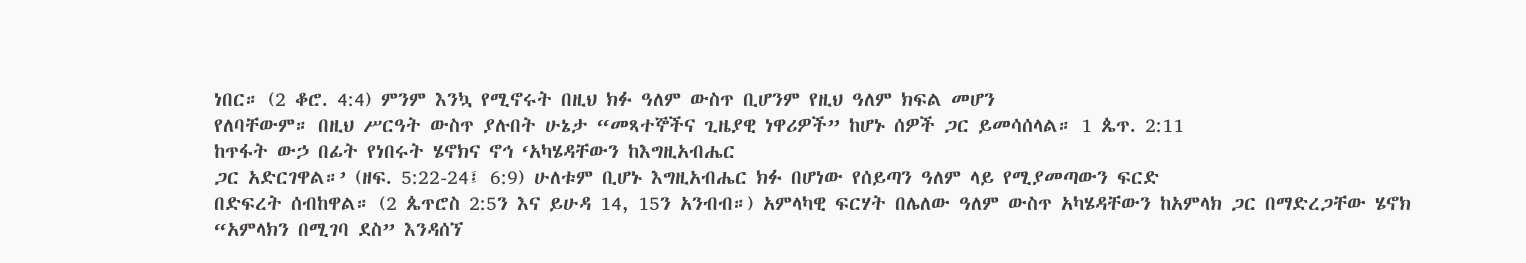ነበር። (2 ቆሮ. 4:4) ምንም እንኳ የሚኖሩት በዚህ ክፉ ዓለም ውስጥ ቢሆንም የዚህ ዓለም ክፍል መሆን
የለባቸውም። በዚህ ሥርዓት ውስጥ ያሉበት ሁኔታ “መጻተኞችና ጊዜያዊ ነዋሪዎች” ከሆኑ ሰዎች ጋር ይመሳሰላል። 1 ጴጥ. 2:11
ከጥፋት ውኃ በፊት የነበሩት ሄኖክና ኖኅ ‘አካሄዳቸውን ከእግዚአብሔር
ጋር አድርገዋል።’ (ዘፍ. 5:22-24፤ 6:9) ሁለቱም ቢሆኑ እግዚአብሔር ክፉ በሆነው የሰይጣን ዓለም ላይ የሚያመጣውን ፍርድ
በድፍረት ሰብከዋል። (2 ጴጥሮስ 2:5ን እና ይሁዳ 14, 15ን አንብብ።) አምላካዊ ፍርሃት በሌለው ዓለም ውስጥ አካሄዳቸውን ከአምላክ ጋር በማድረጋቸው ሄኖክ
“አምላክን በሚገባ ደስ” እንዳሰኘ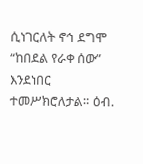ሲነገርለት ኖኅ ደግሞ “ከበደል የራቀ ሰው” እንደነበር ተመሥክሮለታል። ዕብ.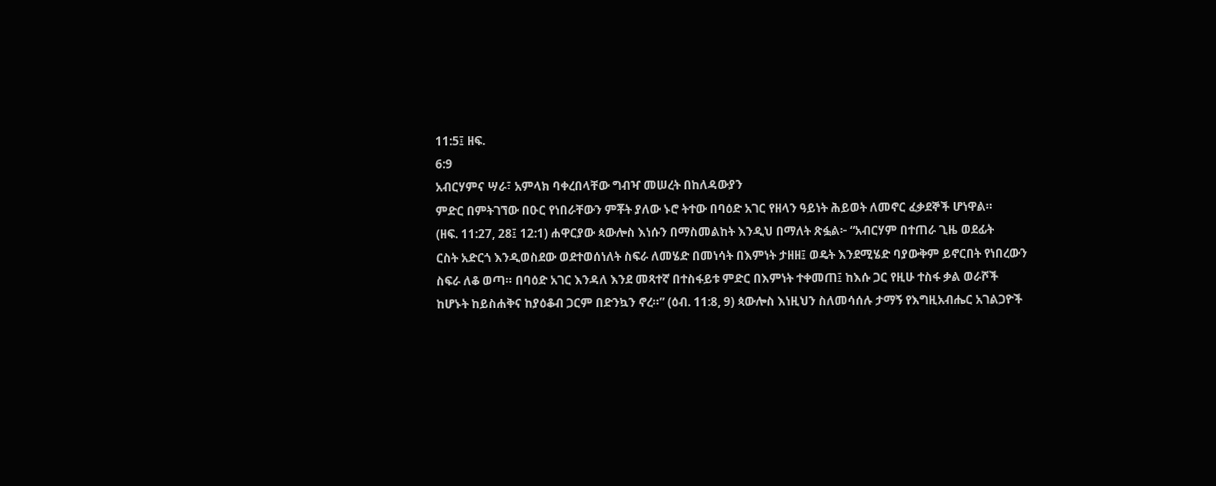11:5፤ ዘፍ.
6:9
አብርሃምና ሣራ፣ አምላክ ባቀረበላቸው ግብዣ መሠረት በከለዳውያን
ምድር በምትገኘው በዑር የነበራቸውን ምቾት ያለው ኑሮ ትተው በባዕድ አገር የዘላን ዓይነት ሕይወት ለመኖር ፈቃደኞች ሆነዋል።
(ዘፍ. 11:27, 28፤ 12:1) ሐዋርያው ጳውሎስ እነሱን በማስመልከት እንዲህ በማለት ጽፏል፦ “አብርሃም በተጠራ ጊዜ ወደፊት
ርስት አድርጎ እንዲወስደው ወደተወሰነለት ስፍራ ለመሄድ በመነሳት በእምነት ታዘዘ፤ ወዴት እንደሚሄድ ባያውቅም ይኖርበት የነበረውን
ስፍራ ለቆ ወጣ። በባዕድ አገር እንዳለ እንደ መጻተኛ በተስፋይቱ ምድር በእምነት ተቀመጠ፤ ከእሱ ጋር የዚሁ ተስፋ ቃል ወራሾች
ከሆኑት ከይስሐቅና ከያዕቆብ ጋርም በድንኳን ኖረ።” (ዕብ. 11:8, 9) ጳውሎስ እነዚህን ስለመሳሰሉ ታማኝ የእግዚአብሔር አገልጋዮች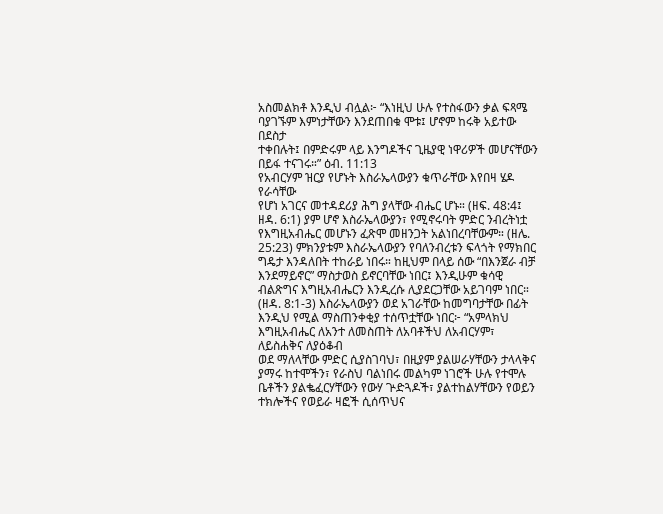አስመልክቶ እንዲህ ብሏል፦ “እነዚህ ሁሉ የተስፋውን ቃል ፍጻሜ ባያገኙም እምነታቸውን እንደጠበቁ ሞቱ፤ ሆኖም ከሩቅ አይተው በደስታ
ተቀበሉት፤ በምድሩም ላይ እንግዶችና ጊዜያዊ ነዋሪዎች መሆናቸውን በይፋ ተናገሩ።” ዕብ. 11:13
የአብርሃም ዝርያ የሆኑት እስራኤላውያን ቁጥራቸው እየበዛ ሄዶ የራሳቸው
የሆነ አገርና መተዳደሪያ ሕግ ያላቸው ብሔር ሆኑ። (ዘፍ. 48:4፤ ዘዳ. 6:1) ያም ሆኖ እስራኤላውያን፣ የሚኖሩባት ምድር ንብረትነቷ
የእግዚአብሔር መሆኑን ፈጽሞ መዘንጋት አልነበረባቸውም። (ዘሌ. 25:23) ምክንያቱም እስራኤላውያን የባለንብረቱን ፍላጎት የማክበር
ግዴታ እንዳለበት ተከራይ ነበሩ። ከዚህም በላይ ሰው “በእንጀራ ብቻ እንደማይኖር” ማስታወስ ይኖርባቸው ነበር፤ እንዲሁም ቁሳዊ
ብልጽግና እግዚአብሔርን እንዲረሱ ሊያደርጋቸው አይገባም ነበር። (ዘዳ. 8:1-3) እስራኤላውያን ወደ አገራቸው ከመግባታቸው በፊት
እንዲህ የሚል ማስጠንቀቂያ ተሰጥቷቸው ነበር፦ “አምላክህ እግዚአብሔር ለአንተ ለመስጠት ለአባቶችህ ለአብርሃም፣ ለይስሐቅና ለያዕቆብ
ወደ ማለላቸው ምድር ሲያስገባህ፣ በዚያም ያልሠራሃቸውን ታላላቅና ያማሩ ከተሞችን፣ የራስህ ባልነበሩ መልካም ነገሮች ሁሉ የተሞሉ
ቤቶችን ያልቈፈርሃቸውን የውሃ ጕድጓዶች፣ ያልተከልሃቸውን የወይን ተክሎችና የወይራ ዛፎች ሲሰጥህና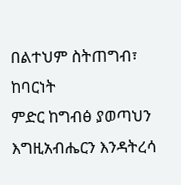በልተህም ስትጠግብ፣ ከባርነት
ምድር ከግብፅ ያወጣህን እግዚአብሔርን እንዳትረሳ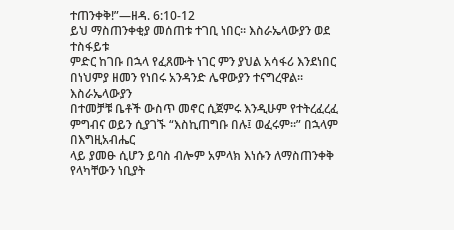ተጠንቀቅ!”—ዘዳ. 6:10-12
ይህ ማስጠንቀቂያ መሰጠቱ ተገቢ ነበር። እስራኤላውያን ወደ ተስፋይቱ
ምድር ከገቡ በኋላ የፈጸሙት ነገር ምን ያህል አሳፋሪ እንደነበር በነህምያ ዘመን የነበሩ አንዳንድ ሌዋውያን ተናግረዋል። እስራኤላውያን
በተመቻቹ ቤቶች ውስጥ መኖር ሲጀምሩ እንዲሁም የተትረፈረፈ ምግብና ወይን ሲያገኙ “እስኪጠግቡ በሉ፤ ወፈሩም።” በኋላም በእግዚአብሔር
ላይ ያመፁ ሲሆን ይባስ ብሎም አምላክ እነሱን ለማስጠንቀቅ የላካቸውን ነቢያት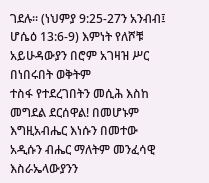ገደሉ። (ነህምያ 9:25-27ን አንብብ፤ ሆሴዕ 13:6-9) እምነት የለሾቹ አይሁዳውያን በሮም አገዛዝ ሥር በነበሩበት ወቅትም
ተስፋ የተደረገበትን መሲሕ እስከ መግደል ደርሰዋል! በመሆኑም እግዚአብሔር እነሱን በመተው አዲሱን ብሔር ማለትም መንፈሳዊ እስራኤላውያንን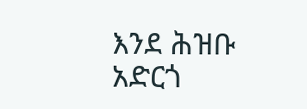እንደ ሕዝቡ አድርጎ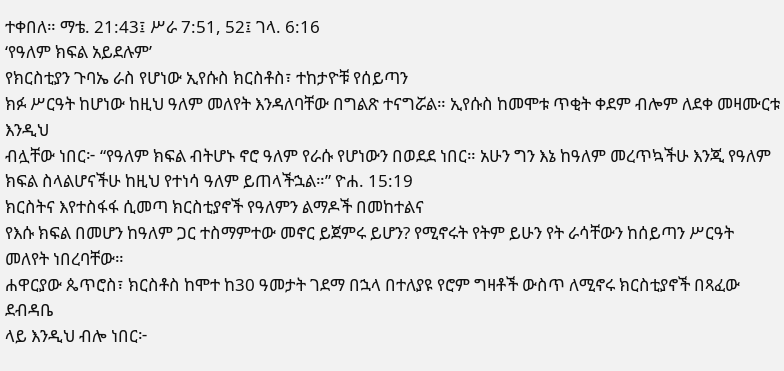ተቀበለ። ማቴ. 21:43፤ ሥራ 7:51, 52፤ ገላ. 6:16
‘የዓለም ክፍል አይደሉም’
የክርስቲያን ጉባኤ ራስ የሆነው ኢየሱስ ክርስቶስ፣ ተከታዮቹ የሰይጣን
ክፉ ሥርዓት ከሆነው ከዚህ ዓለም መለየት እንዳለባቸው በግልጽ ተናግሯል። ኢየሱስ ከመሞቱ ጥቂት ቀደም ብሎም ለደቀ መዛሙርቱ እንዲህ
ብሏቸው ነበር፦ “የዓለም ክፍል ብትሆኑ ኖሮ ዓለም የራሱ የሆነውን በወደደ ነበር። አሁን ግን እኔ ከዓለም መረጥኳችሁ እንጂ የዓለም
ክፍል ስላልሆናችሁ ከዚህ የተነሳ ዓለም ይጠላችኋል።” ዮሐ. 15:19
ክርስትና እየተስፋፋ ሲመጣ ክርስቲያኖች የዓለምን ልማዶች በመከተልና
የእሱ ክፍል በመሆን ከዓለም ጋር ተስማምተው መኖር ይጀምሩ ይሆን? የሚኖሩት የትም ይሁን የት ራሳቸውን ከሰይጣን ሥርዓት መለየት ነበረባቸው።
ሐዋርያው ጴጥሮስ፣ ክርስቶስ ከሞተ ከ30 ዓመታት ገደማ በኋላ በተለያዩ የሮም ግዛቶች ውስጥ ለሚኖሩ ክርስቲያኖች በጻፈው ደብዳቤ
ላይ እንዲህ ብሎ ነበር፦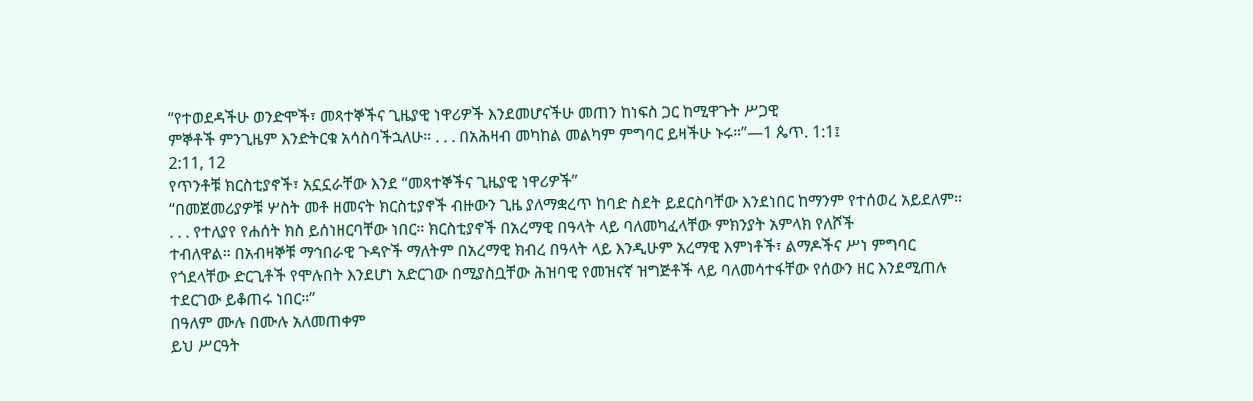“የተወደዳችሁ ወንድሞች፣ መጻተኞችና ጊዜያዊ ነዋሪዎች እንደመሆናችሁ መጠን ከነፍስ ጋር ከሚዋጉት ሥጋዊ
ምኞቶች ምንጊዜም እንድትርቁ አሳስባችኋለሁ። . . . በአሕዛብ መካከል መልካም ምግባር ይዛችሁ ኑሩ።”—1 ጴጥ. 1:1፤
2:11, 12
የጥንቶቹ ክርስቲያኖች፣ አኗኗራቸው እንደ “መጻተኞችና ጊዜያዊ ነዋሪዎች”
“በመጀመሪያዎቹ ሦስት መቶ ዘመናት ክርስቲያኖች ብዙውን ጊዜ ያለማቋረጥ ከባድ ስደት ይደርስባቸው እንደነበር ከማንም የተሰወረ አይደለም።
. . . የተለያየ የሐሰት ክስ ይሰነዘርባቸው ነበር። ክርስቲያኖች በአረማዊ በዓላት ላይ ባለመካፈላቸው ምክንያት አምላክ የለሾች
ተብለዋል። በአብዛኞቹ ማኅበራዊ ጉዳዮች ማለትም በአረማዊ ክብረ በዓላት ላይ እንዲሁም አረማዊ እምነቶች፣ ልማዶችና ሥነ ምግባር
የጎደላቸው ድርጊቶች የሞሉበት እንደሆነ አድርገው በሚያስቧቸው ሕዝባዊ የመዝናኛ ዝግጅቶች ላይ ባለመሳተፋቸው የሰውን ዘር እንደሚጠሉ
ተደርገው ይቆጠሩ ነበር።”
በዓለም ሙሉ በሙሉ አለመጠቀም
ይህ ሥርዓት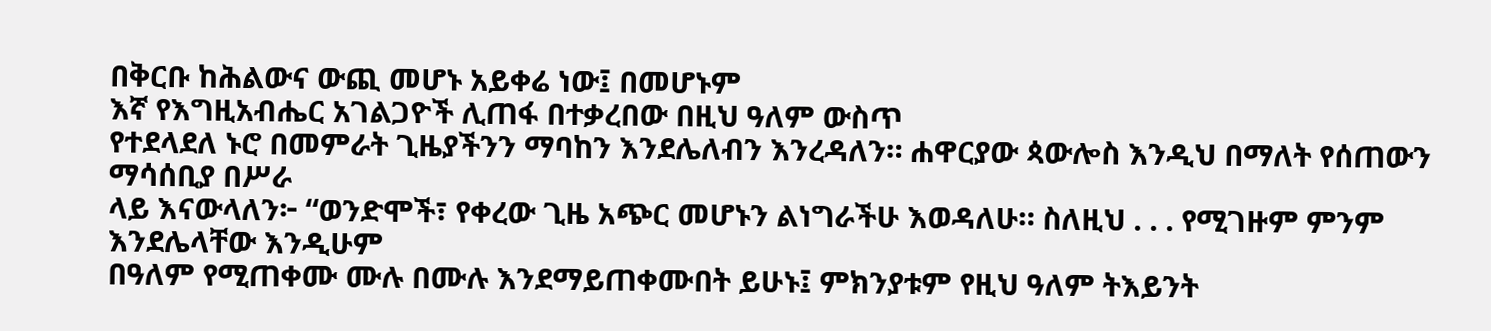በቅርቡ ከሕልውና ውጪ መሆኑ አይቀሬ ነው፤ በመሆኑም
እኛ የእግዚአብሔር አገልጋዮች ሊጠፋ በተቃረበው በዚህ ዓለም ውስጥ
የተደላደለ ኑሮ በመምራት ጊዜያችንን ማባከን እንደሌለብን እንረዳለን። ሐዋርያው ጳውሎስ እንዲህ በማለት የሰጠውን ማሳሰቢያ በሥራ
ላይ እናውላለን፦ “ወንድሞች፣ የቀረው ጊዜ አጭር መሆኑን ልነግራችሁ እወዳለሁ። ስለዚህ . . . የሚገዙም ምንም እንደሌላቸው እንዲሁም
በዓለም የሚጠቀሙ ሙሉ በሙሉ እንደማይጠቀሙበት ይሁኑ፤ ምክንያቱም የዚህ ዓለም ትእይንት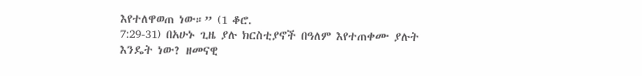እየተለዋወጠ ነው።” (1 ቆሮ.
7:29-31) በአሁኑ ጊዜ ያሉ ክርስቲያኖች በዓለም እየተጠቀሙ ያሉት እንዴት ነው? ዘመናዊ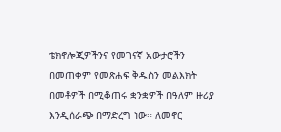ቴክኖሎጂዎችንና የመገናኛ አውታሮችን
በመጠቀም የመጽሐፍ ቅዱስን መልእክት በመቶዎች በሚቆጠሩ ቋንቋዎች በዓለም ዙሪያ እንዲሰራጭ በማድረግ ነው። ለመኖር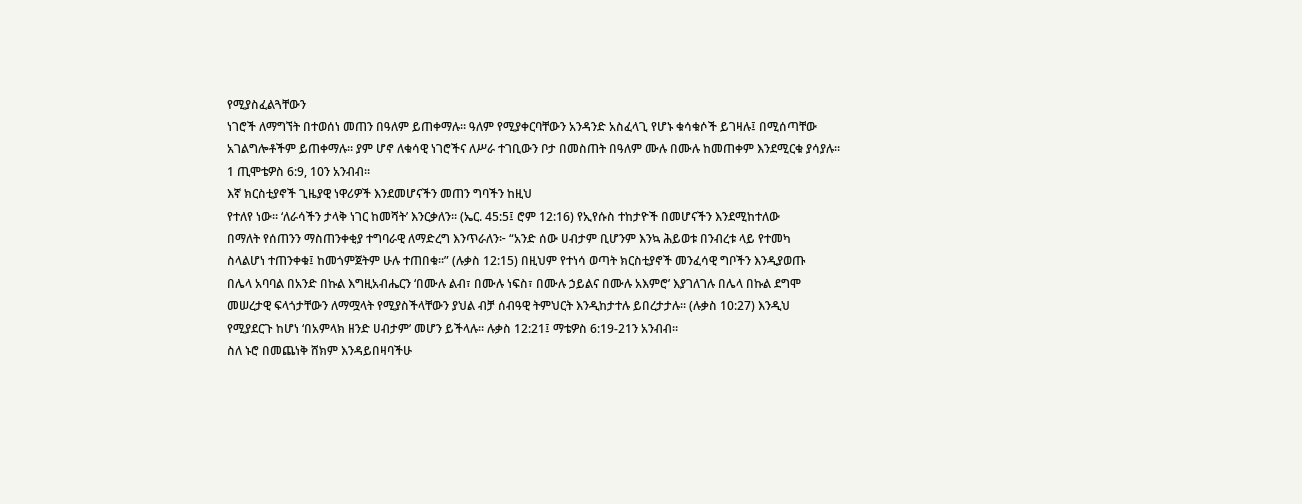የሚያስፈልጓቸውን
ነገሮች ለማግኘት በተወሰነ መጠን በዓለም ይጠቀማሉ። ዓለም የሚያቀርባቸውን አንዳንድ አስፈላጊ የሆኑ ቁሳቁሶች ይገዛሉ፤ በሚሰጣቸው
አገልግሎቶችም ይጠቀማሉ። ያም ሆኖ ለቁሳዊ ነገሮችና ለሥራ ተገቢውን ቦታ በመስጠት በዓለም ሙሉ በሙሉ ከመጠቀም እንደሚርቁ ያሳያሉ።
1 ጢሞቴዎስ 6:9, 10ን አንብብ።
እኛ ክርስቲያኖች ጊዜያዊ ነዋሪዎች እንደመሆናችን መጠን ግባችን ከዚህ
የተለየ ነው። ‘ለራሳችን ታላቅ ነገር ከመሻት’ እንርቃለን። (ኤር. 45:5፤ ሮም 12:16) የኢየሱስ ተከታዮች በመሆናችን እንደሚከተለው
በማለት የሰጠንን ማስጠንቀቂያ ተግባራዊ ለማድረግ እንጥራለን፦ “አንድ ሰው ሀብታም ቢሆንም እንኳ ሕይወቱ በንብረቱ ላይ የተመካ
ስላልሆነ ተጠንቀቁ፤ ከመጎምጀትም ሁሉ ተጠበቁ።” (ሉቃስ 12:15) በዚህም የተነሳ ወጣት ክርስቲያኖች መንፈሳዊ ግቦችን እንዲያወጡ
በሌላ አባባል በአንድ በኩል እግዚአብሔርን ‘በሙሉ ልብ፣ በሙሉ ነፍስ፣ በሙሉ ኃይልና በሙሉ አእምሮ’ እያገለገሉ በሌላ በኩል ደግሞ
መሠረታዊ ፍላጎታቸውን ለማሟላት የሚያስችላቸውን ያህል ብቻ ሰብዓዊ ትምህርት እንዲከታተሉ ይበረታታሉ። (ሉቃስ 10:27) እንዲህ
የሚያደርጉ ከሆነ ‘በአምላክ ዘንድ ሀብታም’ መሆን ይችላሉ። ሉቃስ 12:21፤ ማቴዎስ 6:19-21ን አንብብ።
ስለ ኑሮ በመጨነቅ ሸክም እንዳይበዛባችሁ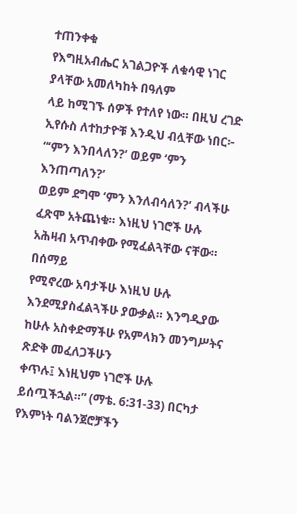ተጠንቀቁ
የእግዚአብሔር አገልጋዮች ለቁሳዊ ነገር ያላቸው አመለካከት በዓለም
ላይ ከሚገኙ ሰዎች የተለየ ነው። በዚህ ረገድ ኢየሱስ ለተከታዮቹ እንዲህ ብሏቸው ነበር፦ “‘ምን እንበላለን?’ ወይም ‘ምን እንጠጣለን?’
ወይም ደግሞ ‘ምን እንለብሳለን?’ ብላችሁ ፈጽሞ አትጨነቁ። እነዚህ ነገሮች ሁሉ አሕዛብ አጥብቀው የሚፈልጓቸው ናቸው። በሰማይ
የሚኖረው አባታችሁ እነዚህ ሁሉ እንደሚያስፈልጓችሁ ያውቃል። እንግዲያው ከሁሉ አስቀድማችሁ የአምላክን መንግሥትና ጽድቅ መፈለጋችሁን
ቀጥሉ፤ እነዚህም ነገሮች ሁሉ ይሰጧችኋል።” (ማቴ. 6:31-33) በርካታ የእምነት ባልንጀሮቻችን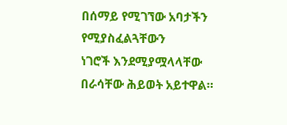በሰማይ የሚገኘው አባታችን የሚያስፈልጓቸውን
ነገሮች እንደሚያሟላላቸው በራሳቸው ሕይወት አይተዋል።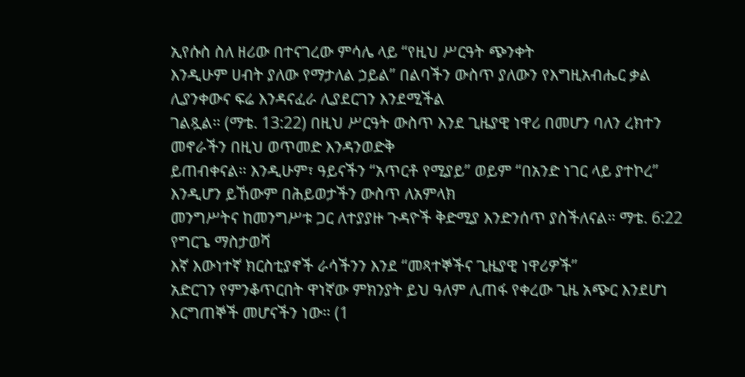ኢየሱስ ስለ ዘሪው በተናገረው ምሳሌ ላይ “የዚህ ሥርዓት ጭንቀት
እንዲሁም ሀብት ያለው የማታለል ኃይል” በልባችን ውስጥ ያለውን የእግዚአብሔር ቃል ሊያንቀውና ፍሬ እንዳናፈራ ሊያደርገን እንደሚችል
ገልጿል። (ማቴ. 13:22) በዚህ ሥርዓት ውስጥ እንደ ጊዜያዊ ነዋሪ በመሆን ባለን ረክተን መኖራችን በዚህ ወጥመድ እንዳንወድቅ
ይጠብቀናል። እንዲሁም፣ ዓይናችን “አጥርቶ የሚያይ” ወይም “በአንድ ነገር ላይ ያተኮረ” እንዲሆን ይኸውም በሕይወታችን ውስጥ ለአምላክ
መንግሥትና ከመንግሥቱ ጋር ለተያያዙ ጉዳዮች ቅድሚያ እንድንሰጥ ያስችለናል። ማቴ. 6:22 የግርጌ ማስታወሻ
እኛ እውነተኛ ክርስቲያኖች ራሳችንን እንደ “መጻተኞችና ጊዜያዊ ነዋሪዎች”
አድርገን የምንቆጥርበት ዋነኛው ምክንያት ይህ ዓለም ሊጠፋ የቀረው ጊዜ አጭር እንደሆነ እርግጠኞች መሆናችን ነው። (1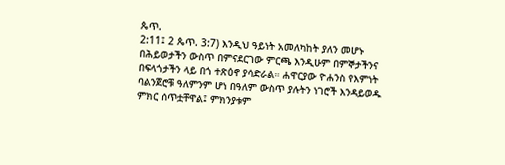ጴጥ.
2:11፤ 2 ጴጥ. 3:7) እንዲህ ዓይነት አመለካከት ያለን መሆኑ በሕይወታችን ውስጥ በምናደርገው ምርጫ እንዲሁም በምኞታችንና
በፍላጎታችን ላይ በጎ ተጽዕኖ ያሳድራል። ሐዋርያው ዮሐንስ የእምነት ባልንጀሮቹ ዓለምንም ሆነ በዓለም ውስጥ ያሉትን ነገሮች እንዳይወዱ
ምክር ሰጥቷቸዋል፤ ምክንያቱም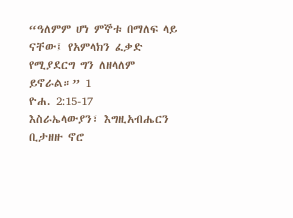“ዓለምም ሆነ ምኞቱ በማለፍ ላይ ናቸው፤ የአምላክን ፈቃድ የሚያደርግ ግን ለዘላለም ይኖራል።” 1
ዮሐ. 2:15-17
እስራኤላውያን፣ እግዚአብሔርን ቢታዘዙ ኖሮ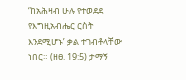‘ከአሕዛብ ሁሉ የተወደደ
የእግዚአብሔር ርስት እንደሚሆኑ’ ቃል ተገብቶላቸው ነበር። (ዘፀ. 19:5) ታማኝ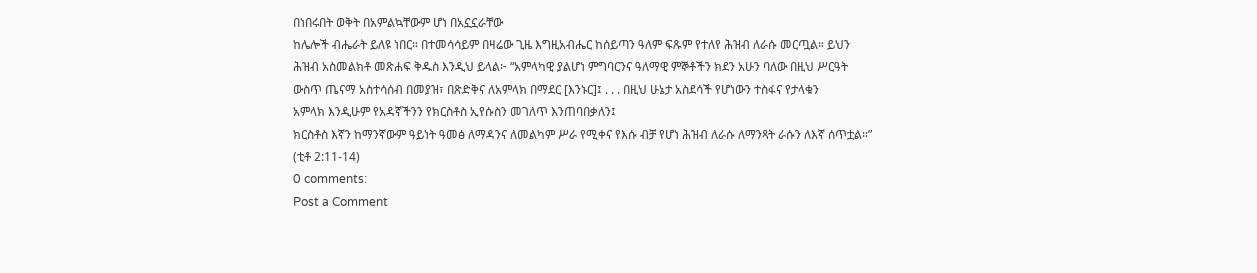በነበሩበት ወቅት በአምልኳቸውም ሆነ በአኗኗራቸው
ከሌሎች ብሔራት ይለዩ ነበር። በተመሳሳይም በዛሬው ጊዜ እግዚአብሔር ከሰይጣን ዓለም ፍጹም የተለየ ሕዝብ ለራሱ መርጧል። ይህን
ሕዝብ አስመልክቶ መጽሐፍ ቅዱስ እንዲህ ይላል፦ “አምላካዊ ያልሆነ ምግባርንና ዓለማዊ ምኞቶችን ክደን አሁን ባለው በዚህ ሥርዓት
ውስጥ ጤናማ አስተሳሰብ በመያዝ፣ በጽድቅና ለአምላክ በማደር [እንኑር]፤ . . . በዚህ ሁኔታ አስደሳች የሆነውን ተስፋና የታላቁን
አምላክ እንዲሁም የአዳኛችንን የክርስቶስ ኢየሱስን መገለጥ እንጠባበቃለን፤
ክርስቶስ እኛን ከማንኛውም ዓይነት ዓመፅ ለማዳንና ለመልካም ሥራ የሚቀና የእሱ ብቻ የሆነ ሕዝብ ለራሱ ለማንጻት ራሱን ለእኛ ሰጥቷል።”
(ቲቶ 2:11-14)
0 comments:
Post a Comment